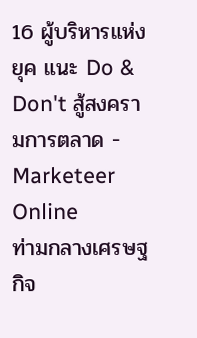16 ผู้บริหารแห่งยุค แนะ Do & Don't สู้สงครามการตลาด - Marketeer Online
ท่ามกลางเศรษฐกิจ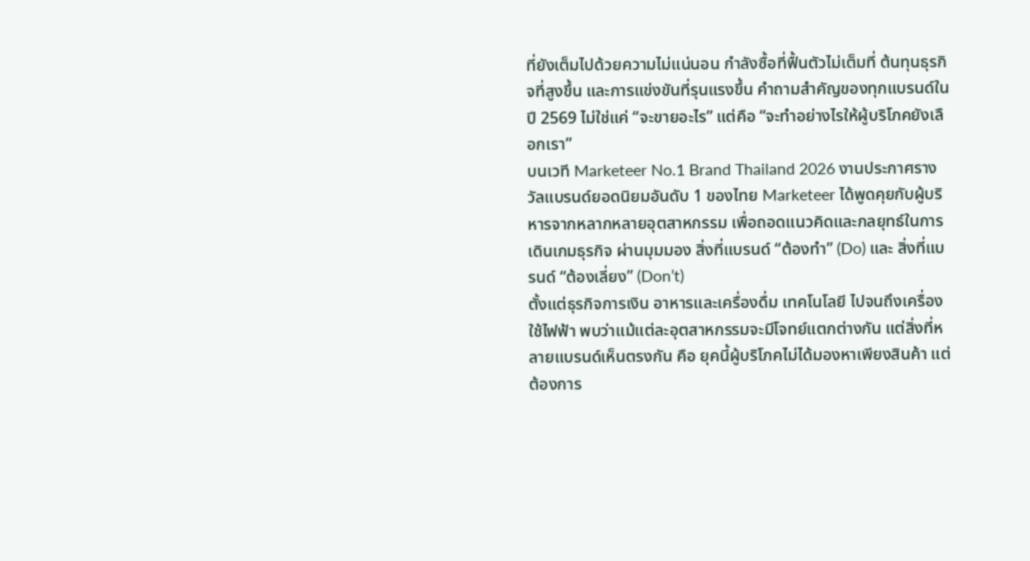ที่ยังเต็มไปด้วยความไม่แน่นอน กำลังซื้อที่ฟื้นตัวไม่เต็มที่ ต้นทุนธุรกิจที่สูงขึ้น และการแข่งขันที่รุนแรงขึ้น คำถามสำคัญของทุกแบรนด์ในปี 2569 ไม่ใช่แค่ “จะขายอะไร” แต่คือ “จะทำอย่างไรให้ผู้บริโภคยังเลือกเรา”
บนเวที Marketeer No.1 Brand Thailand 2026 งานประกาศรางวัลแบรนด์ยอดนิยมอันดับ 1 ของไทย Marketeer ได้พูดคุยกับผู้บริหารจากหลากหลายอุตสาหกรรม เพื่อถอดแนวคิดและกลยุทธ์ในการเดินเกมธุรกิจ ผ่านมุมมอง สิ่งที่แบรนด์ “ต้องทำ” (Do) และ สิ่งที่แบรนด์ “ต้องเลี่ยง” (Don’t)
ตั้งแต่ธุรกิจการเงิน อาหารและเครื่องดื่ม เทคโนโลยี ไปจนถึงเครื่องใช้ไฟฟ้า พบว่าแม้แต่ละอุตสาหกรรมจะมีโจทย์แตกต่างกัน แต่สิ่งที่หลายแบรนด์เห็นตรงกัน คือ ยุคนี้ผู้บริโภคไม่ได้มองหาเพียงสินค้า แต่ต้องการ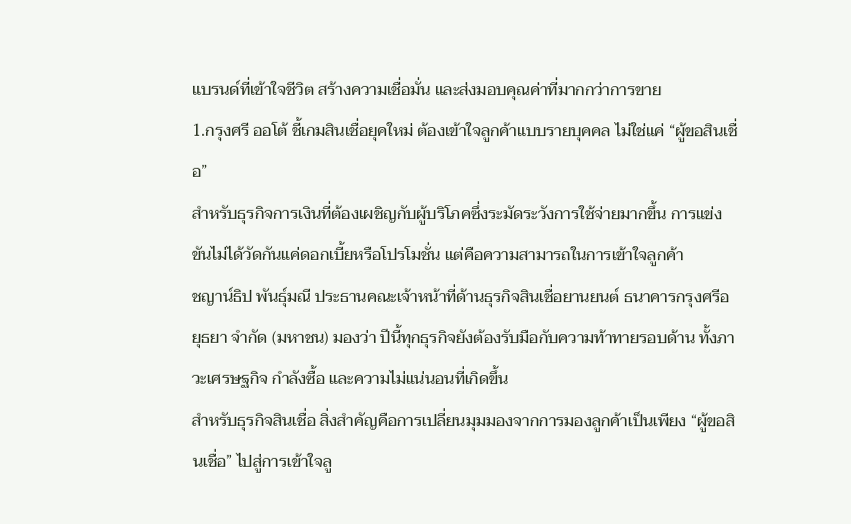แบรนด์ที่เข้าใจชีวิต สร้างความเชื่อมั่น และส่งมอบคุณค่าที่มากกว่าการขาย
1.กรุงศรี ออโต้ ชี้เกมสินเชื่อยุคใหม่ ต้องเข้าใจลูกค้าแบบรายบุคคล ไม่ใช่แค่ “ผู้ขอสินเชื่อ”
สำหรับธุรกิจการเงินที่ต้องเผชิญกับผู้บริโภคซึ่งระมัดระวังการใช้จ่ายมากขึ้น การแข่งขันไม่ได้วัดกันแค่ดอกเบี้ยหรือโปรโมชั่น แต่คือความสามารถในการเข้าใจลูกค้า
ชญาน์ธิป พันธุ์มณี ประธานคณะเจ้าหน้าที่ด้านธุรกิจสินเชื่อยานยนต์ ธนาคารกรุงศรีอยุธยา จำกัด (มหาชน) มองว่า ปีนี้ทุกธุรกิจยังต้องรับมือกับความท้าทายรอบด้าน ทั้งภาวะเศรษฐกิจ กำลังซื้อ และความไม่แน่นอนที่เกิดขึ้น
สำหรับธุรกิจสินเชื่อ สิ่งสำคัญคือการเปลี่ยนมุมมองจากการมองลูกค้าเป็นเพียง “ผู้ขอสินเชื่อ” ไปสู่การเข้าใจลู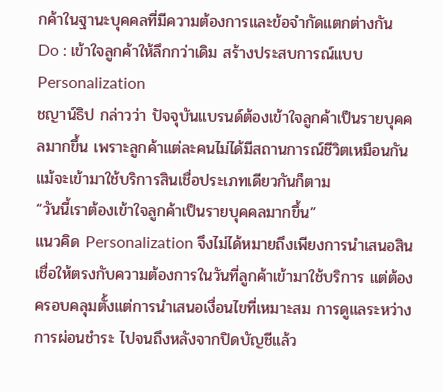กค้าในฐานะบุคคลที่มีความต้องการและข้อจำกัดแตกต่างกัน
Do : เข้าใจลูกค้าให้ลึกกว่าเดิม สร้างประสบการณ์แบบ Personalization
ชญาน์ธิป กล่าวว่า ปัจจุบันแบรนด์ต้องเข้าใจลูกค้าเป็นรายบุคคลมากขึ้น เพราะลูกค้าแต่ละคนไม่ได้มีสถานการณ์ชีวิตเหมือนกัน แม้จะเข้ามาใช้บริการสินเชื่อประเภทเดียวกันก็ตาม
“วันนี้เราต้องเข้าใจลูกค้าเป็นรายบุคคลมากขึ้น”
แนวคิด Personalization จึงไม่ได้หมายถึงเพียงการนำเสนอสินเชื่อให้ตรงกับความต้องการในวันที่ลูกค้าเข้ามาใช้บริการ แต่ต้องครอบคลุมตั้งแต่การนำเสนอเงื่อนไขที่เหมาะสม การดูแลระหว่างการผ่อนชำระ ไปจนถึงหลังจากปิดบัญชีแล้ว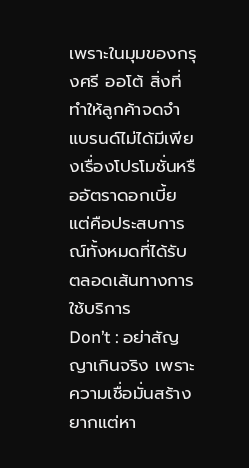เพราะในมุมของกรุงศรี ออโต้ สิ่งที่ทำให้ลูกค้าจดจำแบรนด์ไม่ได้มีเพียงเรื่องโปรโมชั่นหรืออัตราดอกเบี้ย แต่คือประสบการณ์ทั้งหมดที่ได้รับตลอดเส้นทางการใช้บริการ
Don’t : อย่าสัญญาเกินจริง เพราะความเชื่อมั่นสร้างยากแต่หา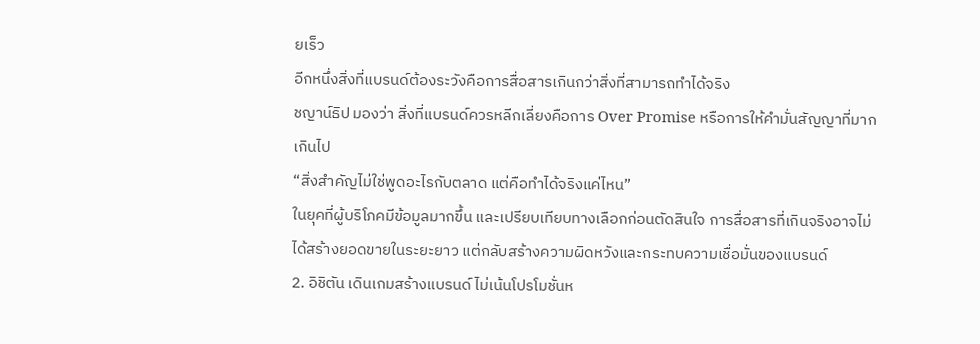ยเร็ว
อีกหนึ่งสิ่งที่แบรนด์ต้องระวังคือการสื่อสารเกินกว่าสิ่งที่สามารถทำได้จริง
ชญาน์ธิป มองว่า สิ่งที่แบรนด์ควรหลีกเลี่ยงคือการ Over Promise หรือการให้คำมั่นสัญญาที่มากเกินไป
“สิ่งสำคัญไม่ใช่พูดอะไรกับตลาด แต่คือทำได้จริงแค่ไหน”
ในยุคที่ผู้บริโภคมีข้อมูลมากขึ้น และเปรียบเทียบทางเลือกก่อนตัดสินใจ การสื่อสารที่เกินจริงอาจไม่ได้สร้างยอดขายในระยะยาว แต่กลับสร้างความผิดหวังและกระทบความเชื่อมั่นของแบรนด์
2. อิชิตัน เดินเกมสร้างแบรนด์ ไม่เน้นโปรโมชั่นห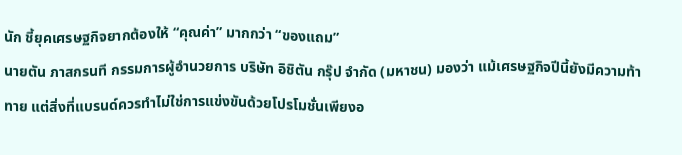นัก ชี้ยุคเศรษฐกิจยากต้องให้ “คุณค่า” มากกว่า “ของแถม”
นายตัน ภาสกรนที กรรมการผู้อำนวยการ บริษัท อิชิตัน กรุ๊ป จำกัด (มหาชน) มองว่า แม้เศรษฐกิจปีนี้ยังมีความท้าทาย แต่สิ่งที่แบรนด์ควรทำไม่ใช่การแข่งขันด้วยโปรโมชั่นเพียงอ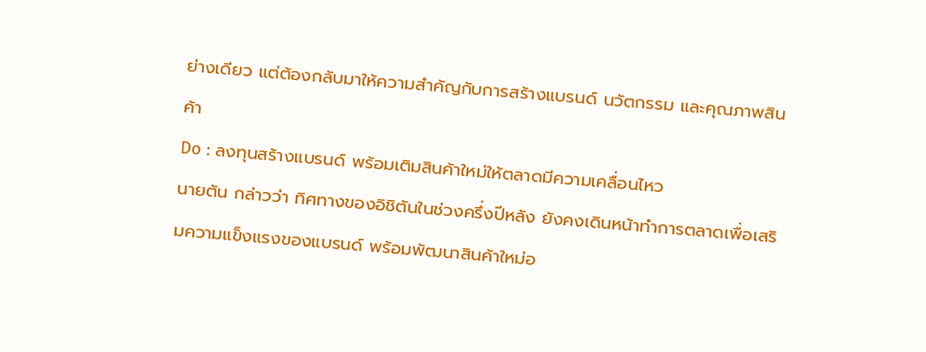ย่างเดียว แต่ต้องกลับมาให้ความสำคัญกับการสร้างแบรนด์ นวัตกรรม และคุณภาพสินค้า
Do : ลงทุนสร้างแบรนด์ พร้อมเติมสินค้าใหม่ให้ตลาดมีความเคลื่อนไหว
นายตัน กล่าวว่า ทิศทางของอิชิตันในช่วงครึ่งปีหลัง ยังคงเดินหน้าทำการตลาดเพื่อเสริมความแข็งแรงของแบรนด์ พร้อมพัฒนาสินค้าใหม่อ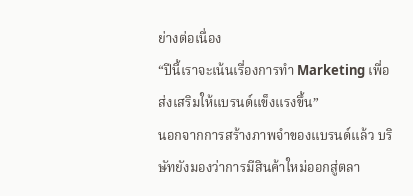ย่างต่อเนื่อง
“ปีนี้เราจะเน้นเรื่องการทำ Marketing เพื่อส่งเสริมให้แบรนด์แข็งแรงขึ้น”
นอกจากการสร้างภาพจำของแบรนด์แล้ว บริษัทยังมองว่าการมีสินค้าใหม่ออกสู่ตลา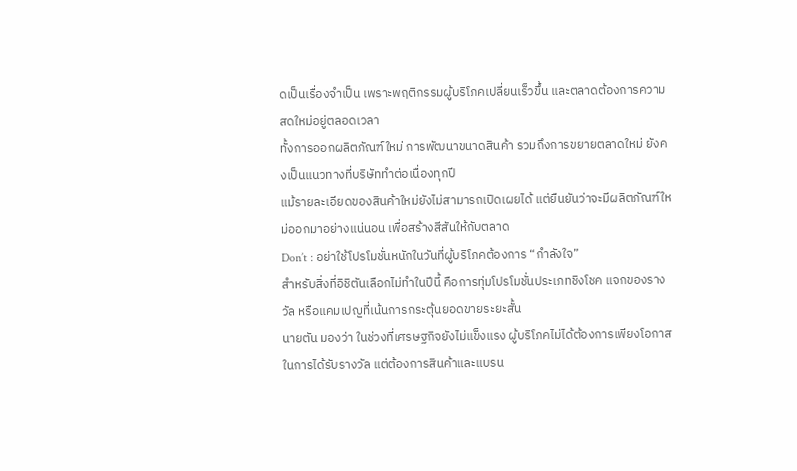ดเป็นเรื่องจำเป็น เพราะพฤติกรรมผู้บริโภคเปลี่ยนเร็วขึ้น และตลาดต้องการความสดใหม่อยู่ตลอดเวลา
ทั้งการออกผลิตภัณฑ์ใหม่ การพัฒนาขนาดสินค้า รวมถึงการขยายตลาดใหม่ ยังคงเป็นแนวทางที่บริษัททำต่อเนื่องทุกปี
แม้รายละเอียดของสินค้าใหม่ยังไม่สามารถเปิดเผยได้ แต่ยืนยันว่าจะมีผลิตภัณฑ์ใหม่ออกมาอย่างแน่นอน เพื่อสร้างสีสันให้กับตลาด
Don’t : อย่าใช้โปรโมชั่นหนักในวันที่ผู้บริโภคต้องการ “กำลังใจ”
สำหรับสิ่งที่อิชิตันเลือกไม่ทำในปีนี้ คือการทุ่มโปรโมชั่นประเภทชิงโชค แจกของรางวัล หรือแคมเปญที่เน้นการกระตุ้นยอดขายระยะสั้น
นายตัน มองว่า ในช่วงที่เศรษฐกิจยังไม่แข็งแรง ผู้บริโภคไม่ได้ต้องการเพียงโอกาสในการได้รับรางวัล แต่ต้องการสินค้าและแบรน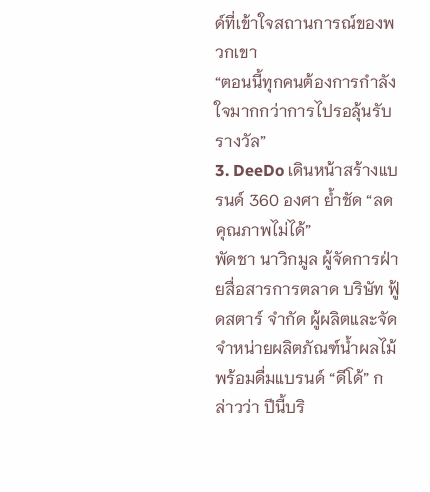ด์ที่เข้าใจสถานการณ์ของพวกเขา
“ตอนนี้ทุกคนต้องการกำลังใจมากกว่าการไปรอลุ้นรับรางวัล”
3. DeeDo เดินหน้าสร้างแบรนด์ 360 องศา ย้ำชัด “ลดคุณภาพไม่ได้”
พัดชา นาวิกมูล ผู้จัดการฝ่ายสื่อสารการตลาด บริษัท ฟู้ดสตาร์ จำกัด ผู้ผลิตและจัดจำหน่ายผลิตภัณฑ์น้ำผลไม้พร้อมดื่มแบรนด์ “ดีโด้” กล่าวว่า ปีนี้บริ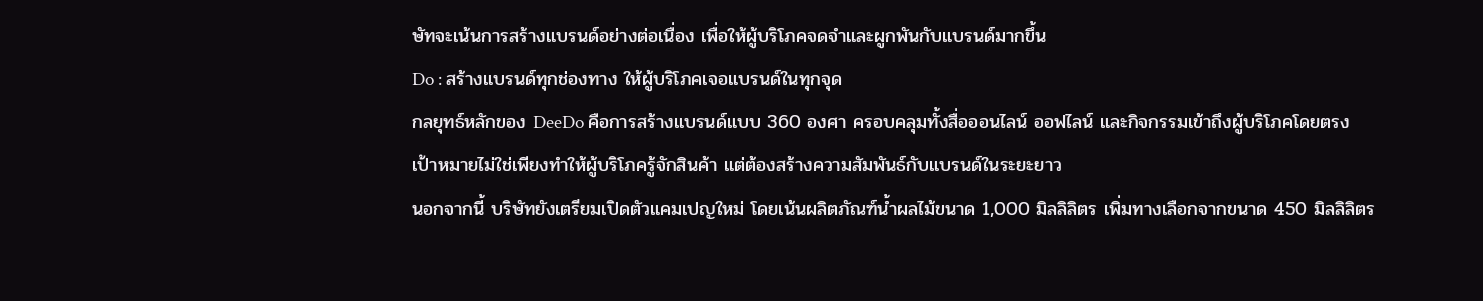ษัทจะเน้นการสร้างแบรนด์อย่างต่อเนื่อง เพื่อให้ผู้บริโภคจดจำและผูกพันกับแบรนด์มากขึ้น
Do : สร้างแบรนด์ทุกช่องทาง ให้ผู้บริโภคเจอแบรนด์ในทุกจุด
กลยุทธ์หลักของ DeeDo คือการสร้างแบรนด์แบบ 360 องศา ครอบคลุมทั้งสื่อออนไลน์ ออฟไลน์ และกิจกรรมเข้าถึงผู้บริโภคโดยตรง
เป้าหมายไม่ใช่เพียงทำให้ผู้บริโภครู้จักสินค้า แต่ต้องสร้างความสัมพันธ์กับแบรนด์ในระยะยาว
นอกจากนี้ บริษัทยังเตรียมเปิดตัวแคมเปญใหม่ โดยเน้นผลิตภัณฑ์น้ำผลไม้ขนาด 1,000 มิลลิลิตร เพิ่มทางเลือกจากขนาด 450 มิลลิลิตร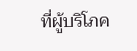ที่ผู้บริโภค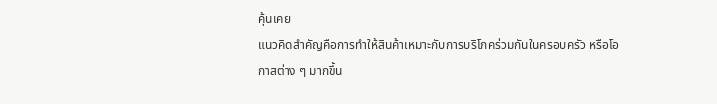คุ้นเคย
แนวคิดสำคัญคือการทำให้สินค้าเหมาะกับการบริโภคร่วมกันในครอบครัว หรือโอกาสต่าง ๆ มากขึ้น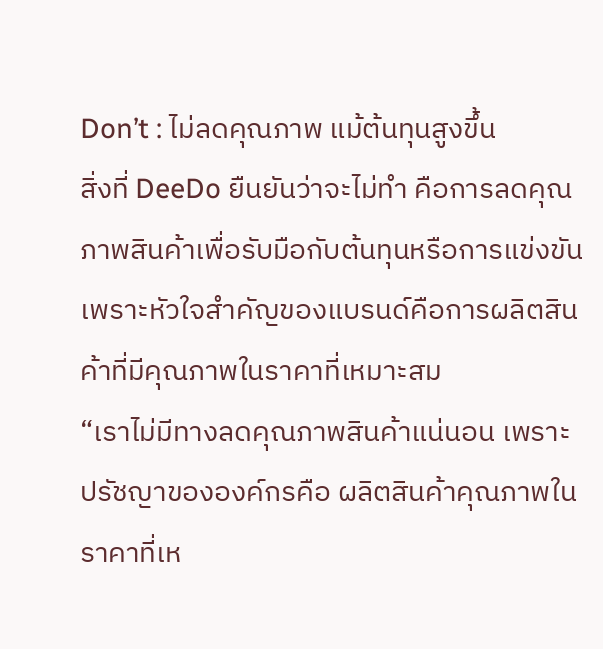Don’t : ไม่ลดคุณภาพ แม้ต้นทุนสูงขึ้น
สิ่งที่ DeeDo ยืนยันว่าจะไม่ทำ คือการลดคุณภาพสินค้าเพื่อรับมือกับต้นทุนหรือการแข่งขัน
เพราะหัวใจสำคัญของแบรนด์คือการผลิตสินค้าที่มีคุณภาพในราคาที่เหมาะสม
“เราไม่มีทางลดคุณภาพสินค้าแน่นอน เพราะปรัชญาขององค์กรคือ ผลิตสินค้าคุณภาพในราคาที่เห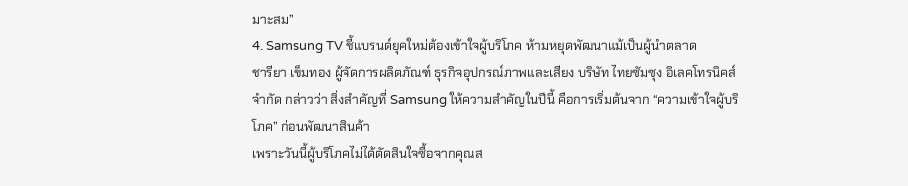มาะสม”
4. Samsung TV ชี้แบรนด์ยุคใหม่ต้องเข้าใจผู้บริโภค ห้ามหยุดพัฒนาแม้เป็นผู้นำตลาด
ชารียา เข็มทอง ผู้จัดการผลิตภัณฑ์ ธุรกิจอุปกรณ์ภาพและเสียง บริษัท ไทยซัมซุง อิเลคโทรนิคส์ จำกัด กล่าวว่า สิ่งสำคัญที่ Samsung ให้ความสำคัญในปีนี้ คือการเริ่มต้นจาก “ความเข้าใจผู้บริโภค” ก่อนพัฒนาสินค้า
เพราะวันนี้ผู้บริโภคไม่ได้ตัดสินใจซื้อจากคุณส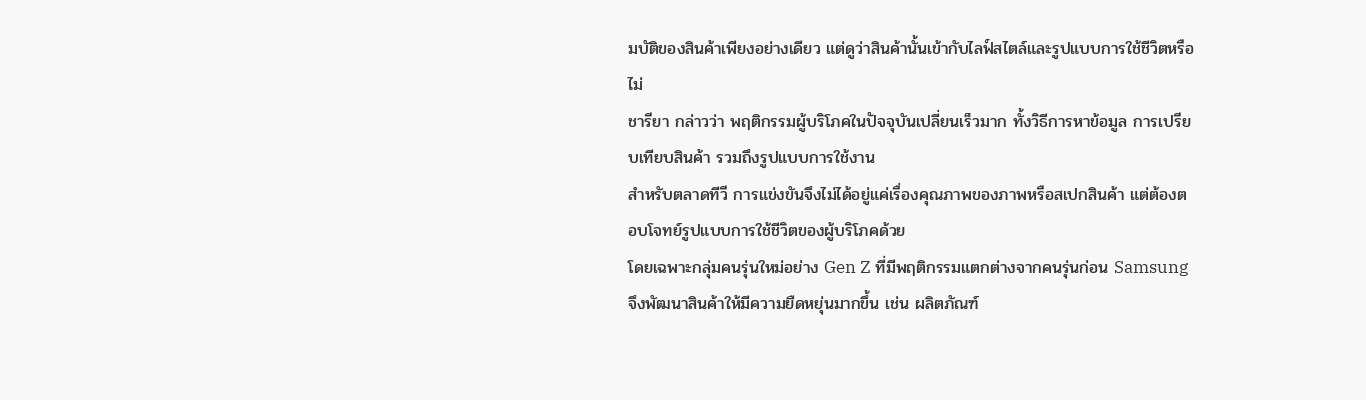มบัติของสินค้าเพียงอย่างเดียว แต่ดูว่าสินค้านั้นเข้ากับไลฟ์สไตล์และรูปแบบการใช้ชีวิตหรือไม่
ชารียา กล่าวว่า พฤติกรรมผู้บริโภคในปัจจุบันเปลี่ยนเร็วมาก ทั้งวิธีการหาข้อมูล การเปรียบเทียบสินค้า รวมถึงรูปแบบการใช้งาน
สำหรับตลาดทีวี การแข่งขันจึงไม่ได้อยู่แค่เรื่องคุณภาพของภาพหรือสเปกสินค้า แต่ต้องตอบโจทย์รูปแบบการใช้ชีวิตของผู้บริโภคด้วย
โดยเฉพาะกลุ่มคนรุ่นใหม่อย่าง Gen Z ที่มีพฤติกรรมแตกต่างจากคนรุ่นก่อน Samsung จึงพัฒนาสินค้าให้มีความยืดหยุ่นมากขึ้น เช่น ผลิตภัณฑ์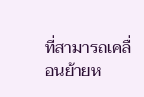ที่สามารถเคลื่อนย้ายห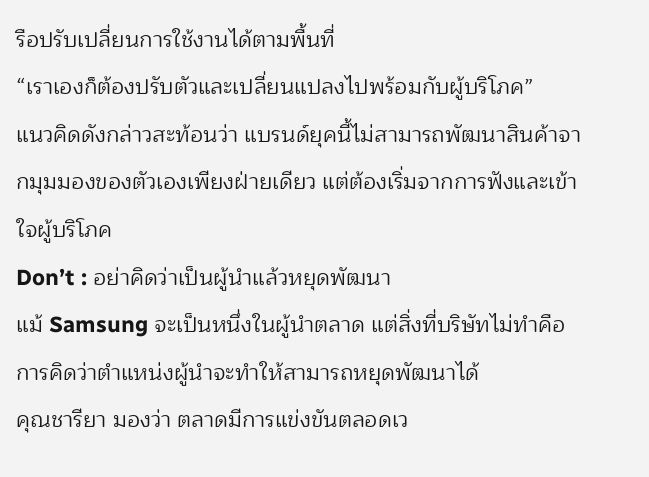รือปรับเปลี่ยนการใช้งานได้ตามพื้นที่
“เราเองก็ต้องปรับตัวและเปลี่ยนแปลงไปพร้อมกับผู้บริโภค”
แนวคิดดังกล่าวสะท้อนว่า แบรนด์ยุคนี้ไม่สามารถพัฒนาสินค้าจากมุมมองของตัวเองเพียงฝ่ายเดียว แต่ต้องเริ่มจากการฟังและเข้าใจผู้บริโภค
Don’t : อย่าคิดว่าเป็นผู้นำแล้วหยุดพัฒนา
แม้ Samsung จะเป็นหนึ่งในผู้นำตลาด แต่สิ่งที่บริษัทไม่ทำคือการคิดว่าตำแหน่งผู้นำจะทำให้สามารถหยุดพัฒนาได้
คุณชารียา มองว่า ตลาดมีการแข่งขันตลอดเว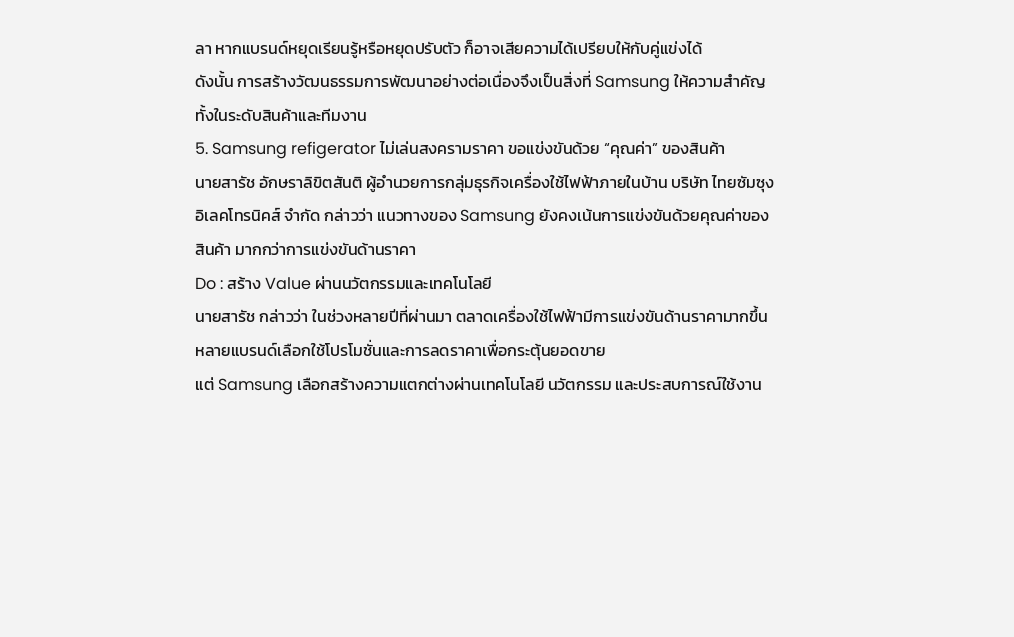ลา หากแบรนด์หยุดเรียนรู้หรือหยุดปรับตัว ก็อาจเสียความได้เปรียบให้กับคู่แข่งได้
ดังนั้น การสร้างวัฒนธรรมการพัฒนาอย่างต่อเนื่องจึงเป็นสิ่งที่ Samsung ให้ความสำคัญทั้งในระดับสินค้าและทีมงาน
5. Samsung refigerator ไม่เล่นสงครามราคา ขอแข่งขันด้วย “คุณค่า” ของสินค้า
นายสารัช อักษราลิขิตสันติ ผู้อำนวยการกลุ่มธุรกิจเครื่องใช้ไฟฟ้าภายในบ้าน บริษัท ไทยซัมซุง อิเลคโทรนิคส์ จำกัด กล่าวว่า แนวทางของ Samsung ยังคงเน้นการแข่งขันด้วยคุณค่าของสินค้า มากกว่าการแข่งขันด้านราคา
Do : สร้าง Value ผ่านนวัตกรรมและเทคโนโลยี
นายสารัช กล่าวว่า ในช่วงหลายปีที่ผ่านมา ตลาดเครื่องใช้ไฟฟ้ามีการแข่งขันด้านราคามากขึ้น หลายแบรนด์เลือกใช้โปรโมชั่นและการลดราคาเพื่อกระตุ้นยอดขาย
แต่ Samsung เลือกสร้างความแตกต่างผ่านเทคโนโลยี นวัตกรรม และประสบการณ์ใช้งาน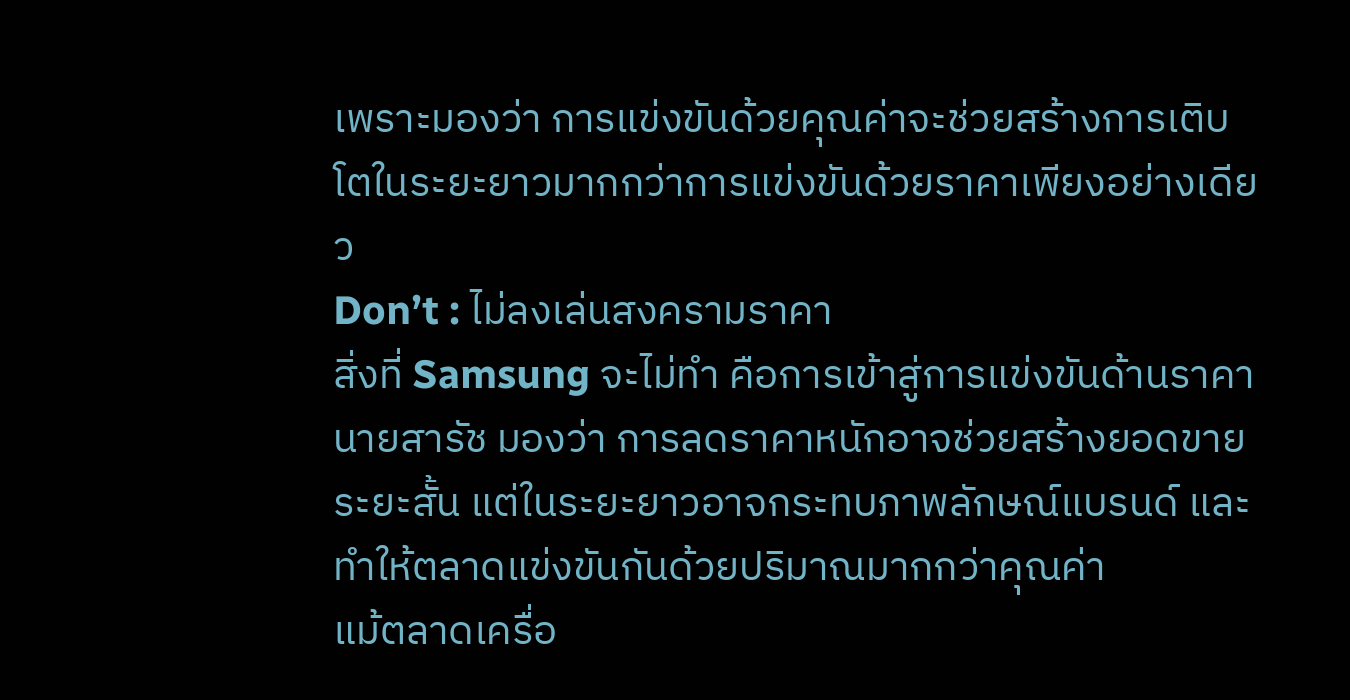เพราะมองว่า การแข่งขันด้วยคุณค่าจะช่วยสร้างการเติบโตในระยะยาวมากกว่าการแข่งขันด้วยราคาเพียงอย่างเดียว
Don’t : ไม่ลงเล่นสงครามราคา
สิ่งที่ Samsung จะไม่ทำ คือการเข้าสู่การแข่งขันด้านราคา
นายสารัช มองว่า การลดราคาหนักอาจช่วยสร้างยอดขายระยะสั้น แต่ในระยะยาวอาจกระทบภาพลักษณ์แบรนด์ และทำให้ตลาดแข่งขันกันด้วยปริมาณมากกว่าคุณค่า
แม้ตลาดเครื่อ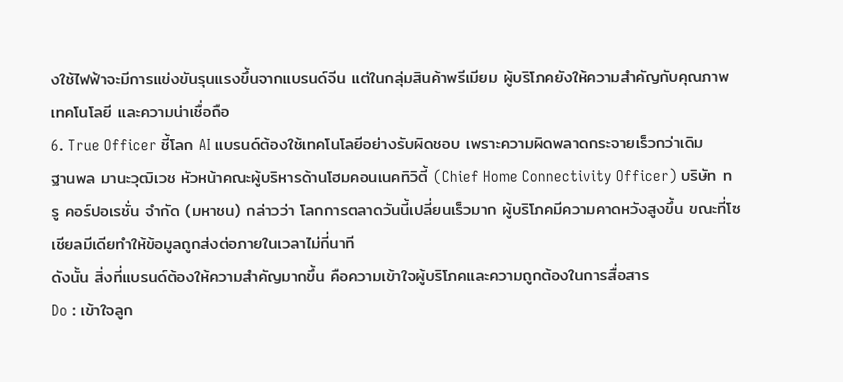งใช้ไฟฟ้าจะมีการแข่งขันรุนแรงขึ้นจากแบรนด์จีน แต่ในกลุ่มสินค้าพรีเมียม ผู้บริโภคยังให้ความสำคัญกับคุณภาพ เทคโนโลยี และความน่าเชื่อถือ
6. True Officer ชี้โลก AI แบรนด์ต้องใช้เทคโนโลยีอย่างรับผิดชอบ เพราะความผิดพลาดกระจายเร็วกว่าเดิม
ฐานพล มานะวุฒิเวช หัวหน้าคณะผู้บริหารด้านโฮมคอนเนคทิวิตี้ (Chief Home Connectivity Officer) บริษัท ทรู คอร์ปอเรชั่น จำกัด (มหาชน) กล่าวว่า โลกการตลาดวันนี้เปลี่ยนเร็วมาก ผู้บริโภคมีความคาดหวังสูงขึ้น ขณะที่โซเชียลมีเดียทำให้ข้อมูลถูกส่งต่อภายในเวลาไม่กี่นาที
ดังนั้น สิ่งที่แบรนด์ต้องให้ความสำคัญมากขึ้น คือความเข้าใจผู้บริโภคและความถูกต้องในการสื่อสาร
Do : เข้าใจลูก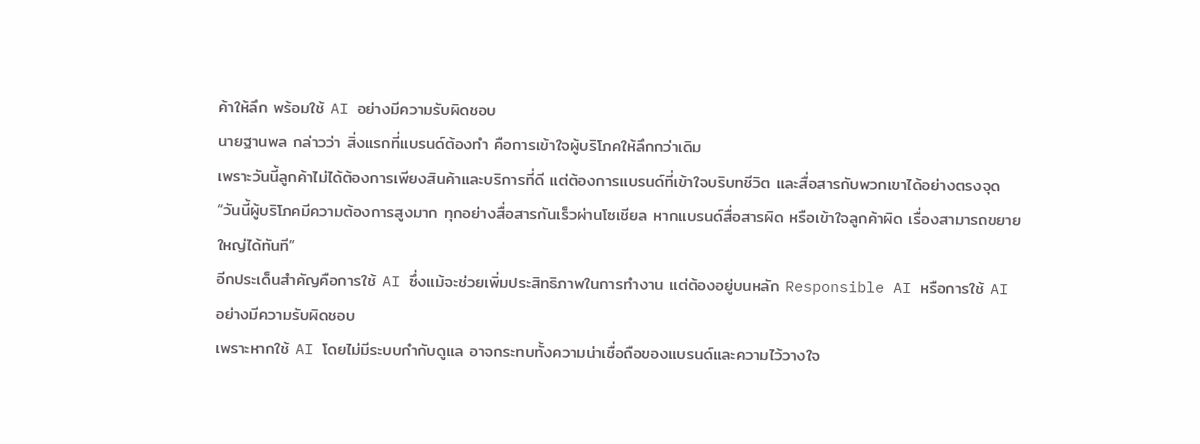ค้าให้ลึก พร้อมใช้ AI อย่างมีความรับผิดชอบ
นายฐานพล กล่าวว่า สิ่งแรกที่แบรนด์ต้องทำ คือการเข้าใจผู้บริโภคให้ลึกกว่าเดิม
เพราะวันนี้ลูกค้าไม่ได้ต้องการเพียงสินค้าและบริการที่ดี แต่ต้องการแบรนด์ที่เข้าใจบริบทชีวิต และสื่อสารกับพวกเขาได้อย่างตรงจุด
“วันนี้ผู้บริโภคมีความต้องการสูงมาก ทุกอย่างสื่อสารกันเร็วผ่านโซเชียล หากแบรนด์สื่อสารผิด หรือเข้าใจลูกค้าผิด เรื่องสามารถขยายใหญ่ได้ทันที”
อีกประเด็นสำคัญคือการใช้ AI ซึ่งแม้จะช่วยเพิ่มประสิทธิภาพในการทำงาน แต่ต้องอยู่บนหลัก Responsible AI หรือการใช้ AI อย่างมีความรับผิดชอบ
เพราะหากใช้ AI โดยไม่มีระบบกำกับดูแล อาจกระทบทั้งความน่าเชื่อถือของแบรนด์และความไว้วางใจ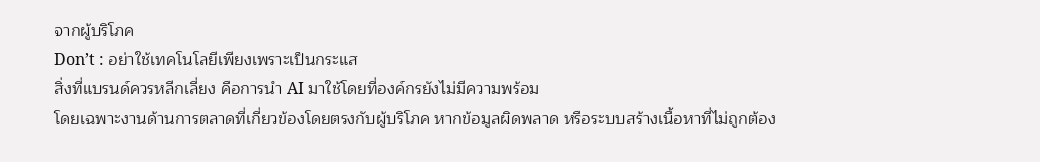จากผู้บริโภค
Don’t : อย่าใช้เทคโนโลยีเพียงเพราะเป็นกระแส
สิ่งที่แบรนด์ควรหลีกเลี่ยง คือการนำ AI มาใช้โดยที่องค์กรยังไม่มีความพร้อม
โดยเฉพาะงานด้านการตลาดที่เกี่ยวข้องโดยตรงกับผู้บริโภค หากข้อมูลผิดพลาด หรือระบบสร้างเนื้อหาที่ไม่ถูกต้อง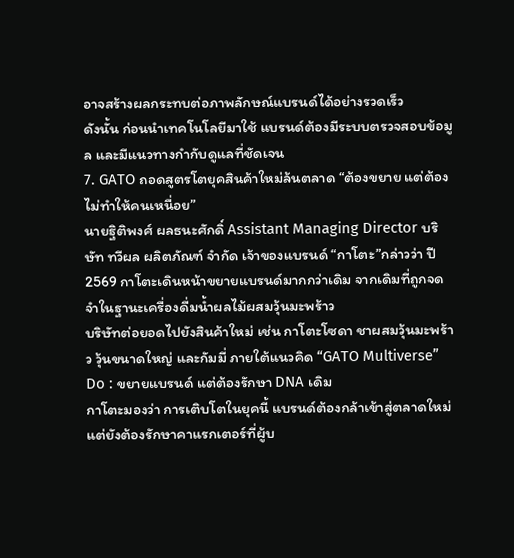อาจสร้างผลกระทบต่อภาพลักษณ์แบรนด์ได้อย่างรวดเร็ว
ดังนั้น ก่อนนำเทคโนโลยีมาใช้ แบรนด์ต้องมีระบบตรวจสอบข้อมูล และมีแนวทางกำกับดูแลที่ชัดเจน
7. GATO ถอดสูตรโตยุคสินค้าใหม่ล้นตลาด “ต้องขยาย แต่ต้องไม่ทำให้คนเหนื่อย”
นายฐิติพงศ์ ผลธนะศักดิ์ Assistant Managing Director บริษัท ทวีผล ผลิตภัณฑ์ จำกัด เจ้าของแบรนด์ “กาโตะ”กล่าวว่า ปี 2569 กาโตะเดินหน้าขยายแบรนด์มากกว่าเดิม จากเดิมที่ถูกจดจำในฐานะเครื่องดื่มน้ำผลไม้ผสมวุ้นมะพร้าว
บริษัทต่อยอดไปยังสินค้าใหม่ เช่น กาโตะโซดา ชาผสมวุ้นมะพร้าว วุ้นขนาดใหญ่ และกัมมี่ ภายใต้แนวคิด “GATO Multiverse”
Do : ขยายแบรนด์ แต่ต้องรักษา DNA เดิม
กาโตะมองว่า การเติบโตในยุคนี้ แบรนด์ต้องกล้าเข้าสู่ตลาดใหม่ แต่ยังต้องรักษาคาแรกเตอร์ที่ผู้บ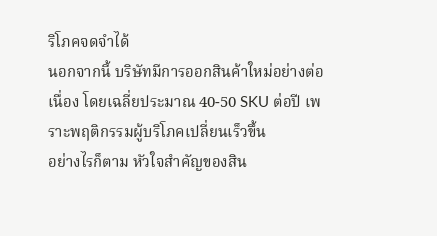ริโภคจดจำได้
นอกจากนี้ บริษัทมีการออกสินค้าใหม่อย่างต่อเนื่อง โดยเฉลี่ยประมาณ 40-50 SKU ต่อปี เพราะพฤติกรรมผู้บริโภคเปลี่ยนเร็วขึ้น
อย่างไรก็ตาม หัวใจสำคัญของสิน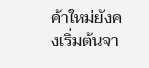ค้าใหม่ยังคงเริ่มต้นจา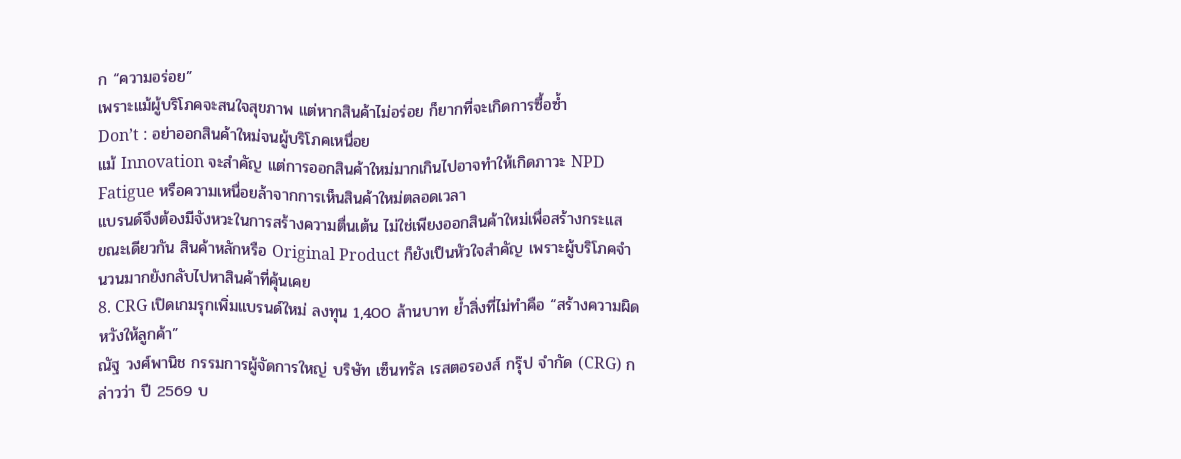ก “ความอร่อย”
เพราะแม้ผู้บริโภคจะสนใจสุขภาพ แต่หากสินค้าไม่อร่อย ก็ยากที่จะเกิดการซื้อซ้ำ
Don’t : อย่าออกสินค้าใหม่จนผู้บริโภคเหนื่อย
แม้ Innovation จะสำคัญ แต่การออกสินค้าใหม่มากเกินไปอาจทำให้เกิดภาวะ NPD Fatigue หรือความเหนื่อยล้าจากการเห็นสินค้าใหม่ตลอดเวลา
แบรนด์จึงต้องมีจังหวะในการสร้างความตื่นเต้น ไม่ใช่เพียงออกสินค้าใหม่เพื่อสร้างกระแส
ขณะเดียวกัน สินค้าหลักหรือ Original Product ก็ยังเป็นหัวใจสำคัญ เพราะผู้บริโภคจำนวนมากยังกลับไปหาสินค้าที่คุ้นเคย
8. CRG เปิดเกมรุกเพิ่มแบรนด์ใหม่ ลงทุน 1,400 ล้านบาท ย้ำสิ่งที่ไม่ทำคือ “สร้างความผิดหวังให้ลูกค้า”
ณัฐ วงศ์พานิช กรรมการผู้จัดการใหญ่ บริษัท เซ็นทรัล เรสตอรองส์ กรุ๊ป จำกัด (CRG) กล่าวว่า ปี 2569 บ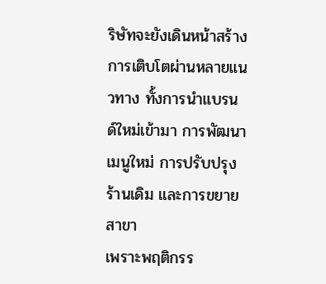ริษัทจะยังเดินหน้าสร้างการเติบโตผ่านหลายแนวทาง ทั้งการนำแบรนด์ใหม่เข้ามา การพัฒนาเมนูใหม่ การปรับปรุงร้านเดิม และการขยายสาขา
เพราะพฤติกรร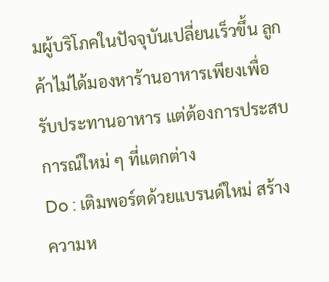มผู้บริโภคในปัจจุบันเปลี่ยนเร็วขึ้น ลูกค้าไม่ได้มองหาร้านอาหารเพียงเพื่อรับประทานอาหาร แต่ต้องการประสบการณ์ใหม่ ๆ ที่แตกต่าง
Do : เติมพอร์ตด้วยแบรนด์ใหม่ สร้างความห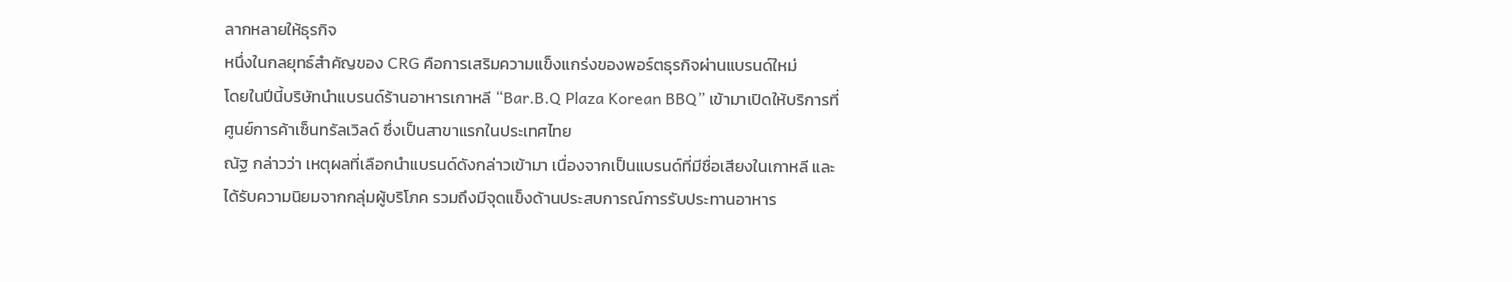ลากหลายให้ธุรกิจ
หนึ่งในกลยุทธ์สำคัญของ CRG คือการเสริมความแข็งแกร่งของพอร์ตธุรกิจผ่านแบรนด์ใหม่
โดยในปีนี้บริษัทนำแบรนด์ร้านอาหารเกาหลี “Bar.B.Q Plaza Korean BBQ” เข้ามาเปิดให้บริการที่ศูนย์การค้าเซ็นทรัลเวิลด์ ซึ่งเป็นสาขาแรกในประเทศไทย
ณัฐ กล่าวว่า เหตุผลที่เลือกนำแบรนด์ดังกล่าวเข้ามา เนื่องจากเป็นแบรนด์ที่มีชื่อเสียงในเกาหลี และได้รับความนิยมจากกลุ่มผู้บริโภค รวมถึงมีจุดแข็งด้านประสบการณ์การรับประทานอาหาร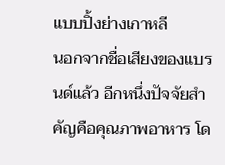แบบปิ้งย่างเกาหลี
นอกจากชื่อเสียงของแบรนด์แล้ว อีกหนึ่งปัจจัยสำคัญคือคุณภาพอาหาร โด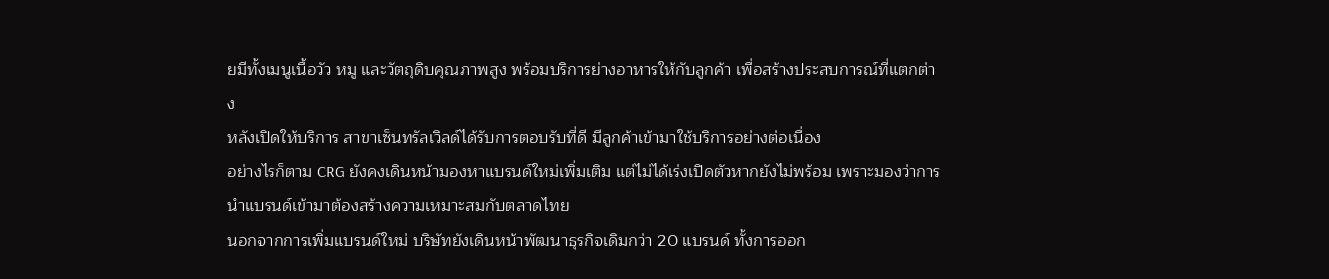ยมีทั้งเมนูเนื้อวัว หมู และวัตถุดิบคุณภาพสูง พร้อมบริการย่างอาหารให้กับลูกค้า เพื่อสร้างประสบการณ์ที่แตกต่าง
หลังเปิดให้บริการ สาขาเซ็นทรัลเวิลด์ได้รับการตอบรับที่ดี มีลูกค้าเข้ามาใช้บริการอย่างต่อเนื่อง
อย่างไรก็ตาม CRG ยังคงเดินหน้ามองหาแบรนด์ใหม่เพิ่มเติม แต่ไม่ได้เร่งเปิดตัวหากยังไม่พร้อม เพราะมองว่าการนำแบรนด์เข้ามาต้องสร้างความเหมาะสมกับตลาดไทย
นอกจากการเพิ่มแบรนด์ใหม่ บริษัทยังเดินหน้าพัฒนาธุรกิจเดิมกว่า 20 แบรนด์ ทั้งการออก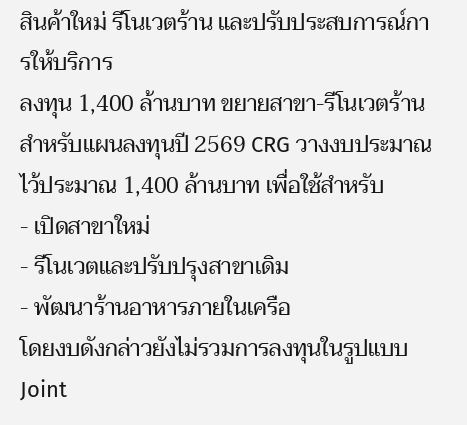สินค้าใหม่ รีโนเวตร้าน และปรับประสบการณ์การให้บริการ
ลงทุน 1,400 ล้านบาท ขยายสาขา-รีโนเวตร้าน
สำหรับแผนลงทุนปี 2569 CRG วางงบประมาณไว้ประมาณ 1,400 ล้านบาท เพื่อใช้สำหรับ
- เปิดสาขาใหม่
- รีโนเวตและปรับปรุงสาขาเดิม
- พัฒนาร้านอาหารภายในเครือ
โดยงบดังกล่าวยังไม่รวมการลงทุนในรูปแบบ Joint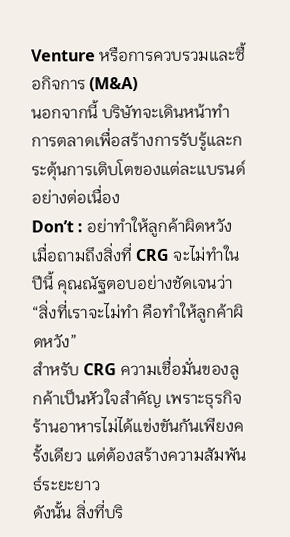Venture หรือการควบรวมและซื้อกิจการ (M&A)
นอกจากนี้ บริษัทจะเดินหน้าทำการตลาดเพื่อสร้างการรับรู้และกระตุ้นการเติบโตของแต่ละแบรนด์อย่างต่อเนื่อง
Don’t : อย่าทำให้ลูกค้าผิดหวัง
เมื่อถามถึงสิ่งที่ CRG จะไม่ทำในปีนี้ คุณณัฐตอบอย่างชัดเจนว่า
“สิ่งที่เราจะไม่ทำ คือทำให้ลูกค้าผิดหวัง”
สำหรับ CRG ความเชื่อมั่นของลูกค้าเป็นหัวใจสำคัญ เพราะธุรกิจร้านอาหารไม่ได้แข่งขันกันเพียงครั้งเดียว แต่ต้องสร้างความสัมพันธ์ระยะยาว
ดังนั้น สิ่งที่บริ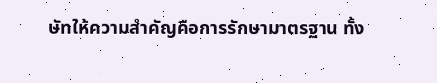ษัทให้ความสำคัญคือการรักษามาตรฐาน ทั้ง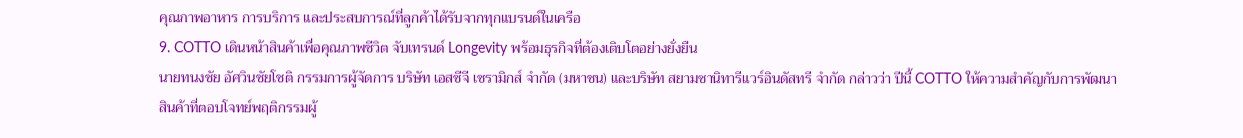คุณภาพอาหาร การบริการ และประสบการณ์ที่ลูกค้าได้รับจากทุกแบรนด์ในเครือ
9. COTTO เดินหน้าสินค้าเพื่อคุณภาพชีวิต จับเทรนด์ Longevity พร้อมธุรกิจที่ต้องเติบโตอย่างยั่งยืน
นายทนงชัย อัศวินชัยโชติ กรรมการผู้จัดการ บริษัท เอสซีจี เซรามิกส์ จำกัด (มหาชน) และบริษัท สยามซานิทารีแวร์อินดัสทรี จำกัด กล่าวว่า ปีนี้ COTTO ให้ความสำคัญกับการพัฒนาสินค้าที่ตอบโจทย์พฤติกรรมผู้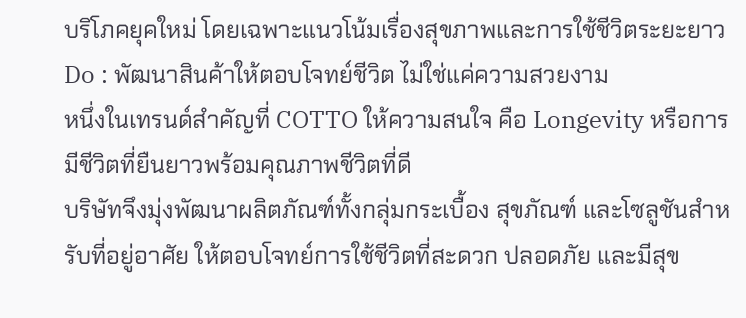บริโภคยุคใหม่ โดยเฉพาะแนวโน้มเรื่องสุขภาพและการใช้ชีวิตระยะยาว
Do : พัฒนาสินค้าให้ตอบโจทย์ชีวิต ไม่ใช่แค่ความสวยงาม
หนึ่งในเทรนด์สำคัญที่ COTTO ให้ความสนใจ คือ Longevity หรือการมีชีวิตที่ยืนยาวพร้อมคุณภาพชีวิตที่ดี
บริษัทจึงมุ่งพัฒนาผลิตภัณฑ์ทั้งกลุ่มกระเบื้อง สุขภัณฑ์ และโซลูชันสำหรับที่อยู่อาศัย ให้ตอบโจทย์การใช้ชีวิตที่สะดวก ปลอดภัย และมีสุข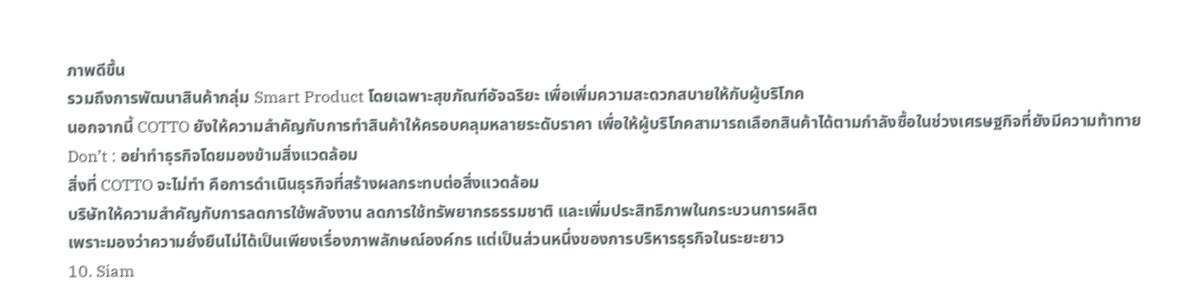ภาพดีขึ้น
รวมถึงการพัฒนาสินค้ากลุ่ม Smart Product โดยเฉพาะสุขภัณฑ์อัจฉริยะ เพื่อเพิ่มความสะดวกสบายให้กับผู้บริโภค
นอกจากนี้ COTTO ยังให้ความสำคัญกับการทำสินค้าให้ครอบคลุมหลายระดับราคา เพื่อให้ผู้บริโภคสามารถเลือกสินค้าได้ตามกำลังซื้อในช่วงเศรษฐกิจที่ยังมีความท้าทาย
Don’t : อย่าทำธุรกิจโดยมองข้ามสิ่งแวดล้อม
สิ่งที่ COTTO จะไม่ทำ คือการดำเนินธุรกิจที่สร้างผลกระทบต่อสิ่งแวดล้อม
บริษัทให้ความสำคัญกับการลดการใช้พลังงาน ลดการใช้ทรัพยากรธรรมชาติ และเพิ่มประสิทธิภาพในกระบวนการผลิต
เพราะมองว่าความยั่งยืนไม่ได้เป็นเพียงเรื่องภาพลักษณ์องค์กร แต่เป็นส่วนหนึ่งของการบริหารธุรกิจในระยะยาว
10. Siam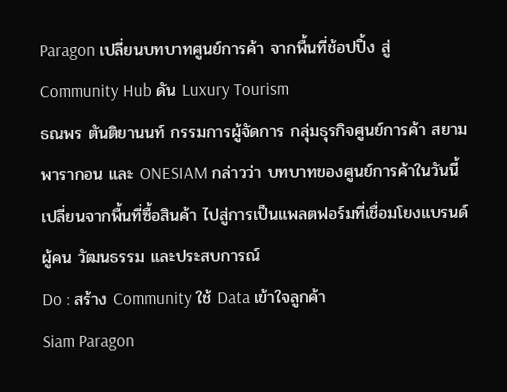Paragon เปลี่ยนบทบาทศูนย์การค้า จากพื้นที่ช้อปปิ้ง สู่ Community Hub ดัน Luxury Tourism
ธณพร ตันติยานนท์ กรรมการผู้จัดการ กลุ่มธุรกิจศูนย์การค้า สยามพารากอน และ ONESIAM กล่าวว่า บทบาทของศูนย์การค้าในวันนี้เปลี่ยนจากพื้นที่ซื้อสินค้า ไปสู่การเป็นแพลตฟอร์มที่เชื่อมโยงแบรนด์ ผู้คน วัฒนธรรม และประสบการณ์
Do : สร้าง Community ใช้ Data เข้าใจลูกค้า
Siam Paragon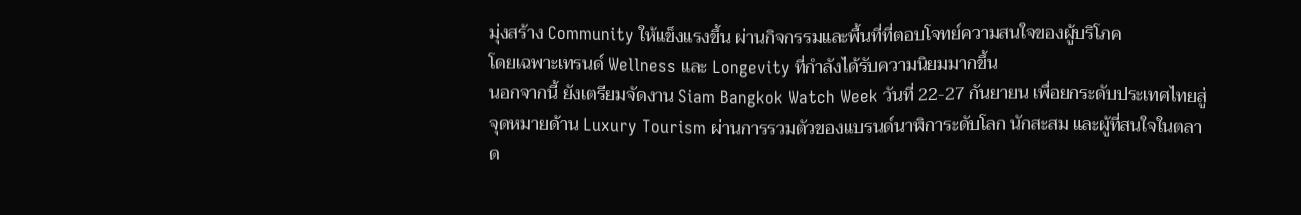มุ่งสร้าง Community ให้แข็งแรงขึ้น ผ่านกิจกรรมและพื้นที่ที่ตอบโจทย์ความสนใจของผู้บริโภค
โดยเฉพาะเทรนด์ Wellness และ Longevity ที่กำลังได้รับความนิยมมากขึ้น
นอกจากนี้ ยังเตรียมจัดงาน Siam Bangkok Watch Week วันที่ 22-27 กันยายน เพื่อยกระดับประเทศไทยสู่จุดหมายด้าน Luxury Tourism ผ่านการรวมตัวของแบรนด์นาฬิการะดับโลก นักสะสม และผู้ที่สนใจในตลาด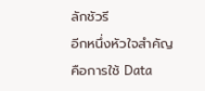ลักชัวรี
อีกหนึ่งหัวใจสำคัญคือการใช้ Data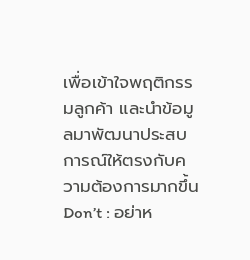เพื่อเข้าใจพฤติกรรมลูกค้า และนำข้อมูลมาพัฒนาประสบการณ์ให้ตรงกับความต้องการมากขึ้น
Don’t : อย่าห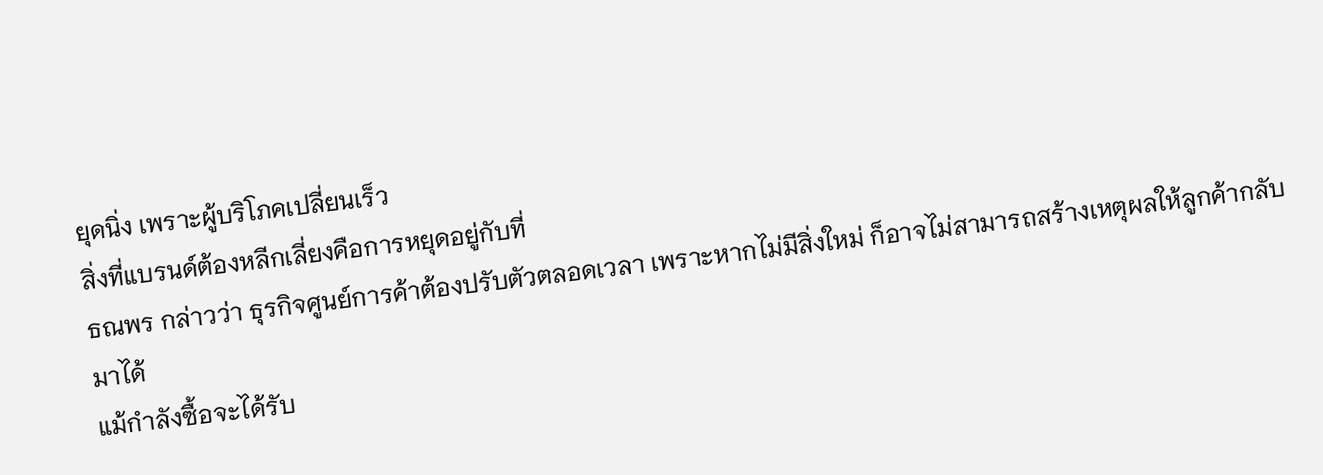ยุดนิ่ง เพราะผู้บริโภคเปลี่ยนเร็ว
สิ่งที่แบรนด์ต้องหลีกเลี่ยงคือการหยุดอยู่กับที่
ธณพร กล่าวว่า ธุรกิจศูนย์การค้าต้องปรับตัวตลอดเวลา เพราะหากไม่มีสิ่งใหม่ ก็อาจไม่สามารถสร้างเหตุผลให้ลูกค้ากลับมาได้
แม้กำลังซื้อจะได้รับ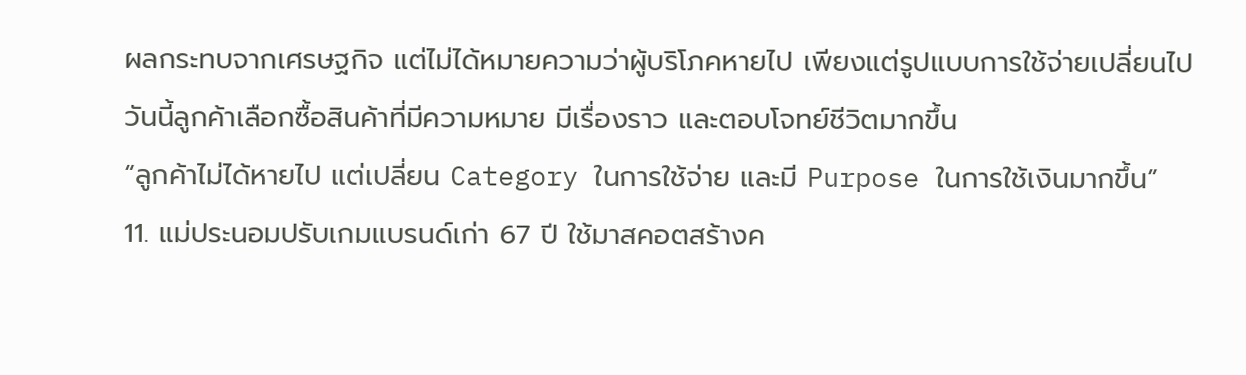ผลกระทบจากเศรษฐกิจ แต่ไม่ได้หมายความว่าผู้บริโภคหายไป เพียงแต่รูปแบบการใช้จ่ายเปลี่ยนไป
วันนี้ลูกค้าเลือกซื้อสินค้าที่มีความหมาย มีเรื่องราว และตอบโจทย์ชีวิตมากขึ้น
“ลูกค้าไม่ได้หายไป แต่เปลี่ยน Category ในการใช้จ่าย และมี Purpose ในการใช้เงินมากขึ้น”
11. แม่ประนอมปรับเกมแบรนด์เก่า 67 ปี ใช้มาสคอตสร้างค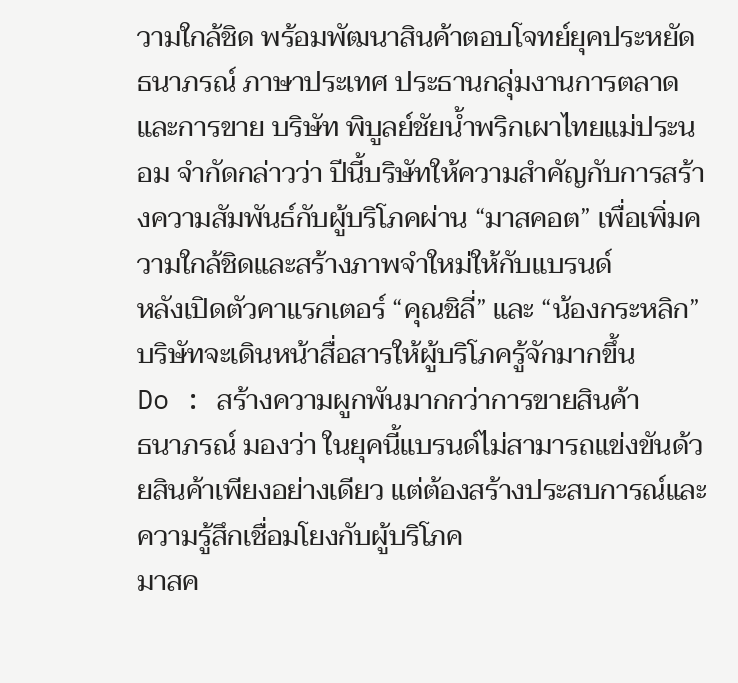วามใกล้ชิด พร้อมพัฒนาสินค้าตอบโจทย์ยุคประหยัด
ธนาภรณ์ ภาษาประเทศ ประธานกลุ่มงานการตลาดและการขาย บริษัท พิบูลย์ชัยน้ำพริกเผาไทยแม่ประนอม จำกัดกล่าวว่า ปีนี้บริษัทให้ความสำคัญกับการสร้างความสัมพันธ์กับผู้บริโภคผ่าน “มาสคอต” เพื่อเพิ่มความใกล้ชิดและสร้างภาพจำใหม่ให้กับแบรนด์
หลังเปิดตัวคาแรกเตอร์ “คุณชิลี่” และ “น้องกระหลิก” บริษัทจะเดินหน้าสื่อสารให้ผู้บริโภครู้จักมากขึ้น
Do : สร้างความผูกพันมากกว่าการขายสินค้า
ธนาภรณ์ มองว่า ในยุคนี้แบรนด์ไม่สามารถแข่งขันด้วยสินค้าเพียงอย่างเดียว แต่ต้องสร้างประสบการณ์และความรู้สึกเชื่อมโยงกับผู้บริโภค
มาสค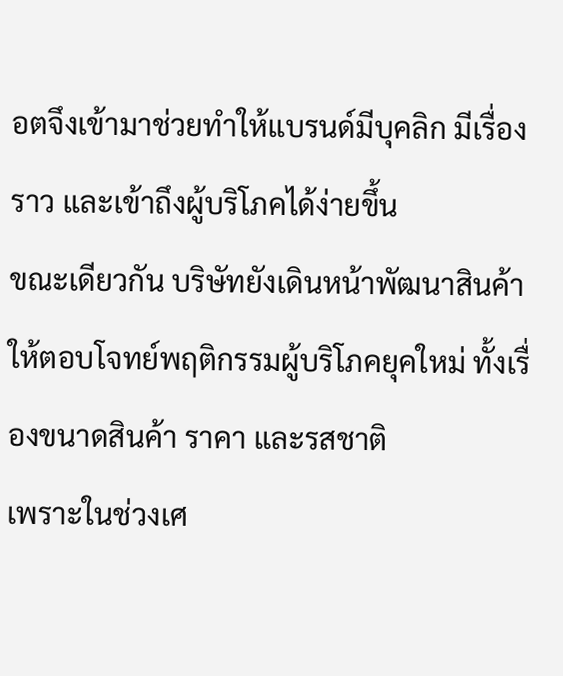อตจึงเข้ามาช่วยทำให้แบรนด์มีบุคลิก มีเรื่องราว และเข้าถึงผู้บริโภคได้ง่ายขึ้น
ขณะเดียวกัน บริษัทยังเดินหน้าพัฒนาสินค้าให้ตอบโจทย์พฤติกรรมผู้บริโภคยุคใหม่ ทั้งเรื่องขนาดสินค้า ราคา และรสชาติ
เพราะในช่วงเศ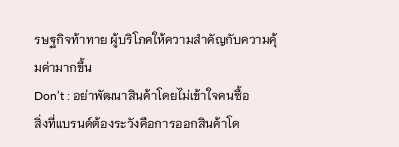รษฐกิจท้าทาย ผู้บริโภคให้ความสำคัญกับความคุ้มค่ามากขึ้น
Don’t : อย่าพัฒนาสินค้าโดยไม่เข้าใจคนซื้อ
สิ่งที่แบรนด์ต้องระวังคือการออกสินค้าโด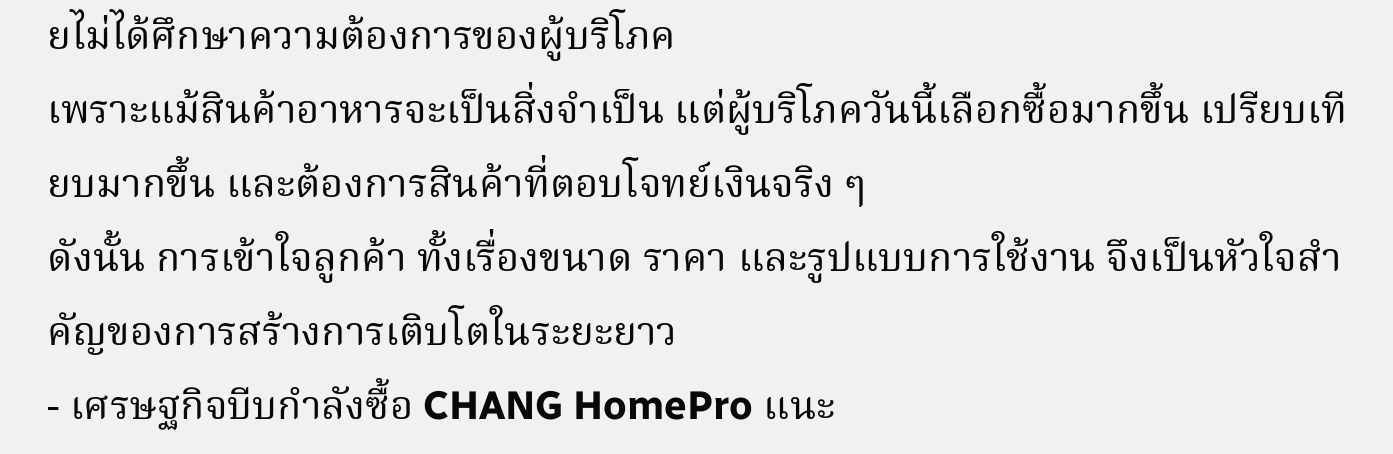ยไม่ได้ศึกษาความต้องการของผู้บริโภค
เพราะแม้สินค้าอาหารจะเป็นสิ่งจำเป็น แต่ผู้บริโภควันนี้เลือกซื้อมากขึ้น เปรียบเทียบมากขึ้น และต้องการสินค้าที่ตอบโจทย์เงินจริง ๆ
ดังนั้น การเข้าใจลูกค้า ทั้งเรื่องขนาด ราคา และรูปแบบการใช้งาน จึงเป็นหัวใจสำคัญของการสร้างการเติบโตในระยะยาว
- เศรษฐกิจบีบกำลังซื้อ CHANG HomePro แนะ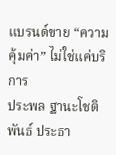แบรนด์ขาย “ความคุ้มค่า” ไม่ใช่แค่บริการ
ประพล ฐานะโชติพันธ์ ประธา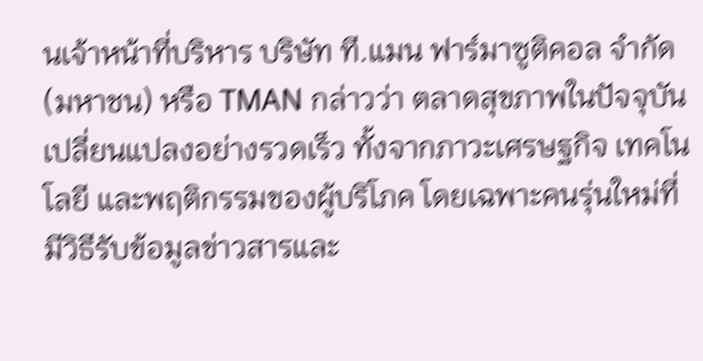นเจ้าหน้าที่บริหาร บริษัท ที.แมน ฟาร์มาซูติคอล จำกัด (มหาชน) หรือ TMAN กล่าวว่า ตลาดสุขภาพในปัจจุบันเปลี่ยนแปลงอย่างรวดเร็ว ทั้งจากภาวะเศรษฐกิจ เทคโนโลยี และพฤติกรรมของผู้บริโภค โดยเฉพาะคนรุ่นใหม่ที่มีวิธีรับข้อมูลข่าวสารและ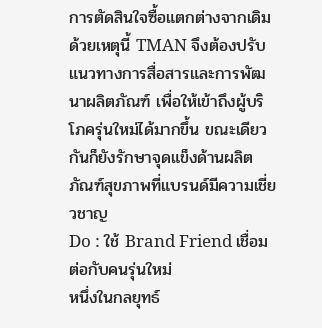การตัดสินใจซื้อแตกต่างจากเดิม
ด้วยเหตุนี้ TMAN จึงต้องปรับแนวทางการสื่อสารและการพัฒนาผลิตภัณฑ์ เพื่อให้เข้าถึงผู้บริโภครุ่นใหม่ได้มากขึ้น ขณะเดียวกันก็ยังรักษาจุดแข็งด้านผลิตภัณฑ์สุขภาพที่แบรนด์มีความเชี่ยวชาญ
Do : ใช้ Brand Friend เชื่อมต่อกับคนรุ่นใหม่
หนึ่งในกลยุทธ์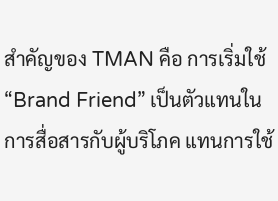สำคัญของ TMAN คือ การเริ่มใช้ “Brand Friend” เป็นตัวแทนในการสื่อสารกับผู้บริโภค แทนการใช้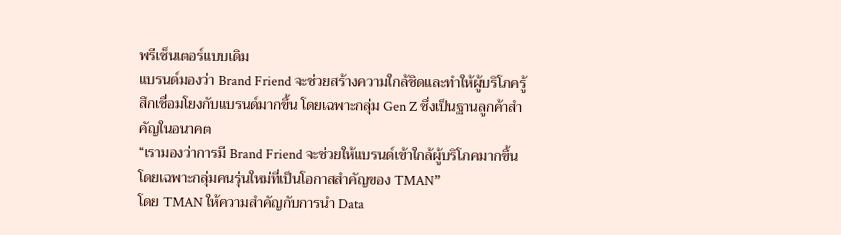พรีเซ็นเตอร์แบบเดิม
แบรนด์มองว่า Brand Friend จะช่วยสร้างความใกล้ชิดและทำให้ผู้บริโภครู้สึกเชื่อมโยงกับแบรนด์มากขึ้น โดยเฉพาะกลุ่ม Gen Z ซึ่งเป็นฐานลูกค้าสำคัญในอนาคต
“เรามองว่าการมี Brand Friend จะช่วยให้แบรนด์เข้าใกล้ผู้บริโภคมากขึ้น โดยเฉพาะกลุ่มคนรุ่นใหม่ที่เป็นโอกาสสำคัญของ TMAN”
โดย TMAN ให้ความสำคัญกับการนำ Data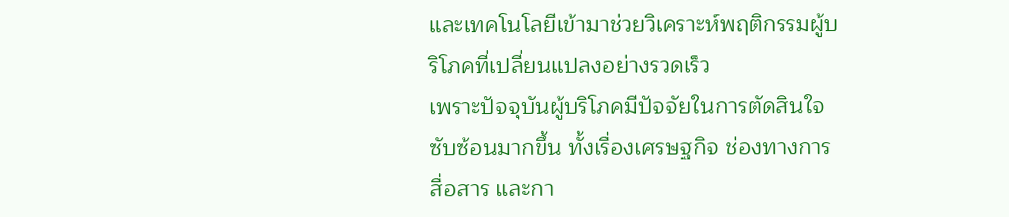และเทคโนโลยีเข้ามาช่วยวิเคราะห์พฤติกรรมผู้บริโภคที่เปลี่ยนแปลงอย่างรวดเร็ว
เพราะปัจจุบันผู้บริโภคมีปัจจัยในการตัดสินใจซับซ้อนมากขึ้น ทั้งเรื่องเศรษฐกิจ ช่องทางการสื่อสาร และกา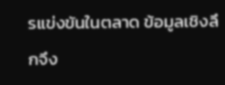รแข่งขันในตลาด ข้อมูลเชิงลึกจึง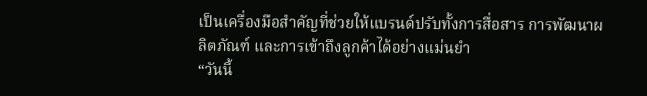เป็นเครื่องมือสำคัญที่ช่วยให้แบรนด์ปรับทั้งการสื่อสาร การพัฒนาผลิตภัณฑ์ และการเข้าถึงลูกค้าได้อย่างแม่นยำ
“วันนี้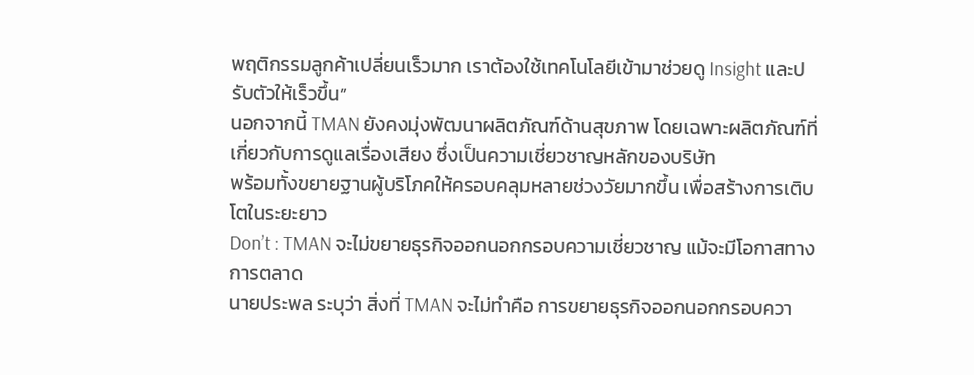พฤติกรรมลูกค้าเปลี่ยนเร็วมาก เราต้องใช้เทคโนโลยีเข้ามาช่วยดู Insight และปรับตัวให้เร็วขึ้น”
นอกจากนี้ TMAN ยังคงมุ่งพัฒนาผลิตภัณฑ์ด้านสุขภาพ โดยเฉพาะผลิตภัณฑ์ที่เกี่ยวกับการดูแลเรื่องเสียง ซึ่งเป็นความเชี่ยวชาญหลักของบริษัท
พร้อมทั้งขยายฐานผู้บริโภคให้ครอบคลุมหลายช่วงวัยมากขึ้น เพื่อสร้างการเติบโตในระยะยาว
Don’t : TMAN จะไม่ขยายธุรกิจออกนอกกรอบความเชี่ยวชาญ แม้จะมีโอกาสทางการตลาด
นายประพล ระบุว่า สิ่งที่ TMAN จะไม่ทำคือ การขยายธุรกิจออกนอกกรอบควา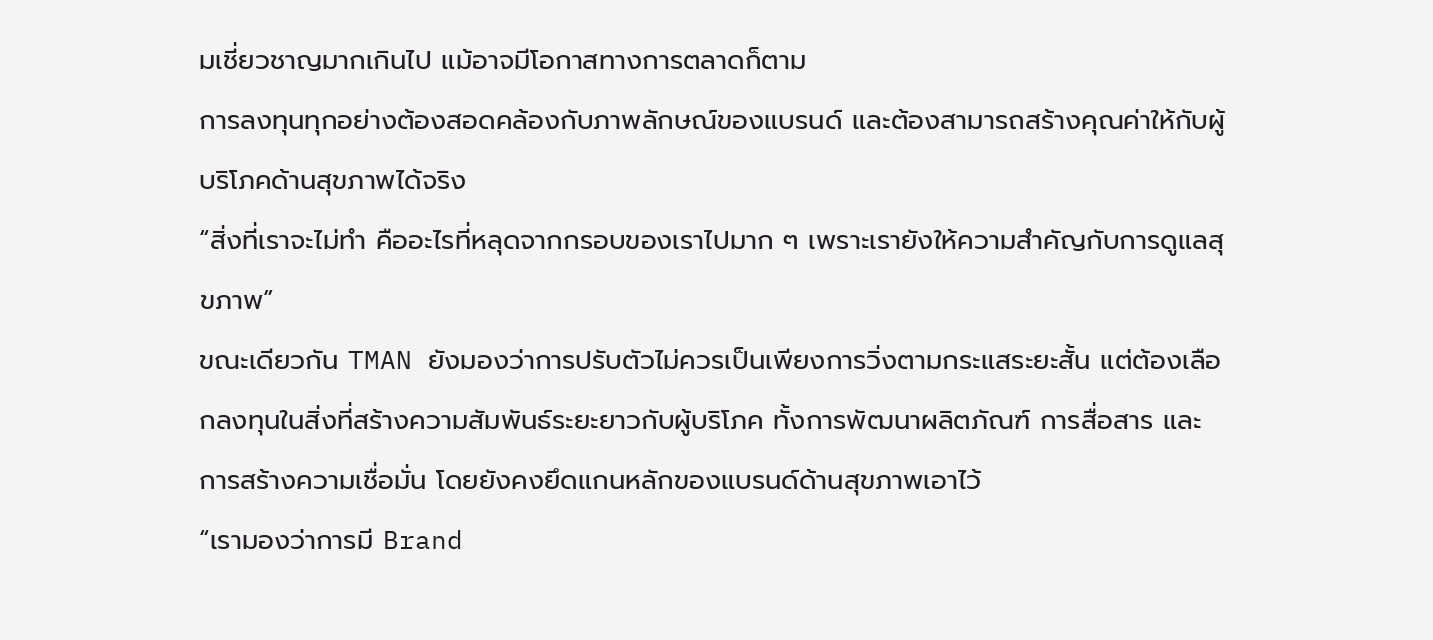มเชี่ยวชาญมากเกินไป แม้อาจมีโอกาสทางการตลาดก็ตาม
การลงทุนทุกอย่างต้องสอดคล้องกับภาพลักษณ์ของแบรนด์ และต้องสามารถสร้างคุณค่าให้กับผู้บริโภคด้านสุขภาพได้จริง
“สิ่งที่เราจะไม่ทำ คืออะไรที่หลุดจากกรอบของเราไปมาก ๆ เพราะเรายังให้ความสำคัญกับการดูแลสุขภาพ”
ขณะเดียวกัน TMAN ยังมองว่าการปรับตัวไม่ควรเป็นเพียงการวิ่งตามกระแสระยะสั้น แต่ต้องเลือกลงทุนในสิ่งที่สร้างความสัมพันธ์ระยะยาวกับผู้บริโภค ทั้งการพัฒนาผลิตภัณฑ์ การสื่อสาร และการสร้างความเชื่อมั่น โดยยังคงยึดแกนหลักของแบรนด์ด้านสุขภาพเอาไว้
“เรามองว่าการมี Brand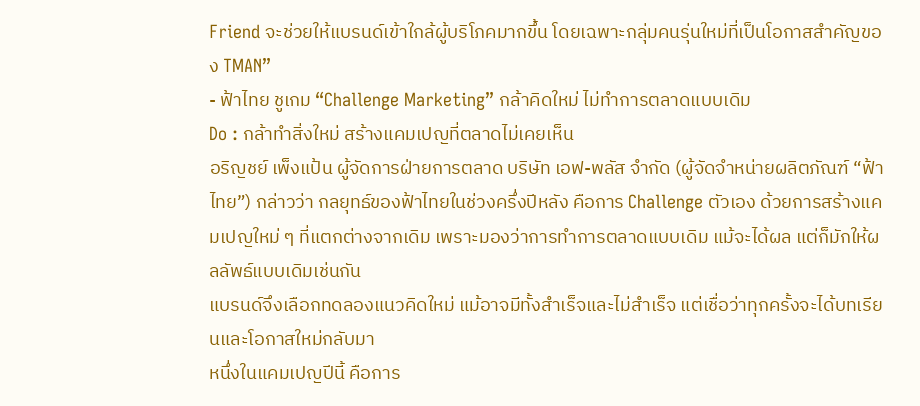Friend จะช่วยให้แบรนด์เข้าใกล้ผู้บริโภคมากขึ้น โดยเฉพาะกลุ่มคนรุ่นใหม่ที่เป็นโอกาสสำคัญของ TMAN”
- ฟ้าไทย ชูเกม “Challenge Marketing” กล้าคิดใหม่ ไม่ทำการตลาดแบบเดิม
Do : กล้าทำสิ่งใหม่ สร้างแคมเปญที่ตลาดไม่เคยเห็น
อริญชย์ เพ็งแป้น ผู้จัดการฝ่ายการตลาด บริษัท เอฟ-พลัส จำกัด (ผู้จัดจำหน่ายผลิตภัณฑ์ “ฟ้าไทย”) กล่าวว่า กลยุทธ์ของฟ้าไทยในช่วงครึ่งปีหลัง คือการ Challenge ตัวเอง ด้วยการสร้างแคมเปญใหม่ ๆ ที่แตกต่างจากเดิม เพราะมองว่าการทำการตลาดแบบเดิม แม้จะได้ผล แต่ก็มักให้ผลลัพธ์แบบเดิมเช่นกัน
แบรนด์จึงเลือกทดลองแนวคิดใหม่ แม้อาจมีทั้งสำเร็จและไม่สำเร็จ แต่เชื่อว่าทุกครั้งจะได้บทเรียนและโอกาสใหม่กลับมา
หนึ่งในแคมเปญปีนี้ คือการ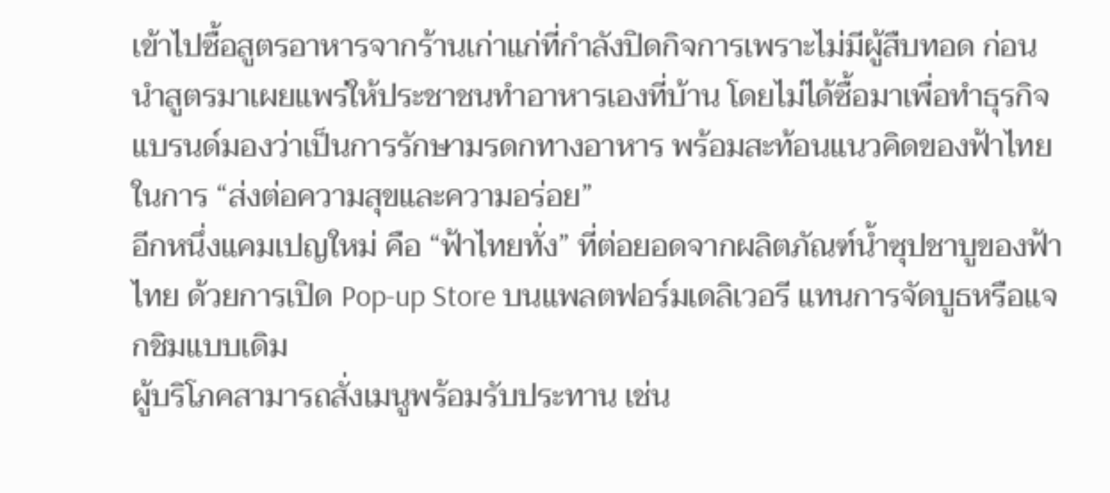เข้าไปซื้อสูตรอาหารจากร้านเก่าแก่ที่กำลังปิดกิจการเพราะไม่มีผู้สืบทอด ก่อนนำสูตรมาเผยแพร่ให้ประชาชนทำอาหารเองที่บ้าน โดยไม่ได้ซื้อมาเพื่อทำธุรกิจ
แบรนด์มองว่าเป็นการรักษามรดกทางอาหาร พร้อมสะท้อนแนวคิดของฟ้าไทยในการ “ส่งต่อความสุขและความอร่อย”
อีกหนึ่งแคมเปญใหม่ คือ “ฟ้าไทยทั่ง” ที่ต่อยอดจากผลิตภัณฑ์น้ำซุปชาบูของฟ้าไทย ด้วยการเปิด Pop-up Store บนแพลตฟอร์มเดลิเวอรี แทนการจัดบูธหรือแจกชิมแบบเดิม
ผู้บริโภคสามารถสั่งเมนูพร้อมรับประทาน เช่น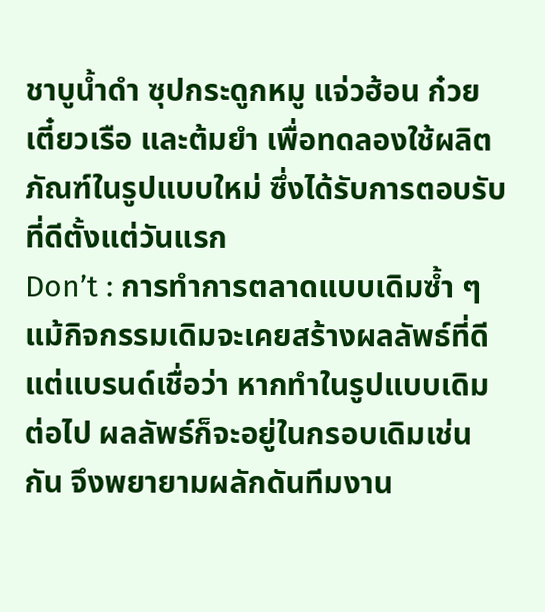ชาบูน้ำดำ ซุปกระดูกหมู แจ่วฮ้อน ก๋วยเตี๋ยวเรือ และต้มยำ เพื่อทดลองใช้ผลิตภัณฑ์ในรูปแบบใหม่ ซึ่งได้รับการตอบรับที่ดีตั้งแต่วันแรก
Don’t : การทำการตลาดแบบเดิมซ้ำ ๆ
แม้กิจกรรมเดิมจะเคยสร้างผลลัพธ์ที่ดี แต่แบรนด์เชื่อว่า หากทำในรูปแบบเดิมต่อไป ผลลัพธ์ก็จะอยู่ในกรอบเดิมเช่นกัน จึงพยายามผลักดันทีมงาน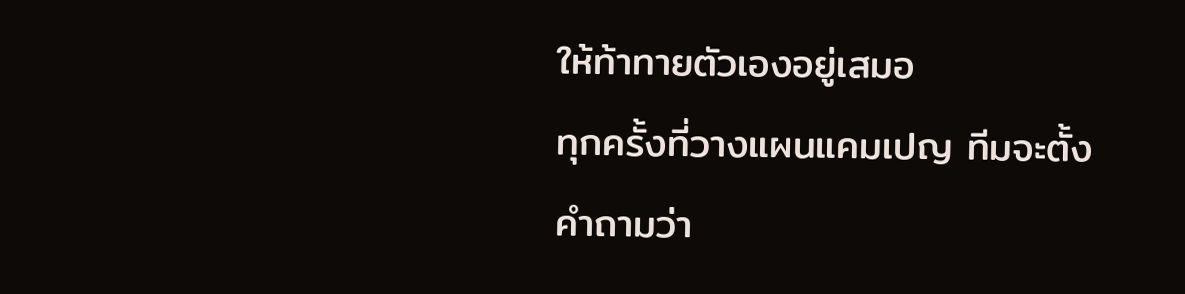ให้ท้าทายตัวเองอยู่เสมอ
ทุกครั้งที่วางแผนแคมเปญ ทีมจะตั้งคำถามว่า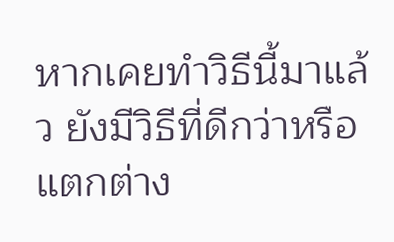หากเคยทำวิธีนี้มาแล้ว ยังมีวิธีที่ดีกว่าหรือแตกต่าง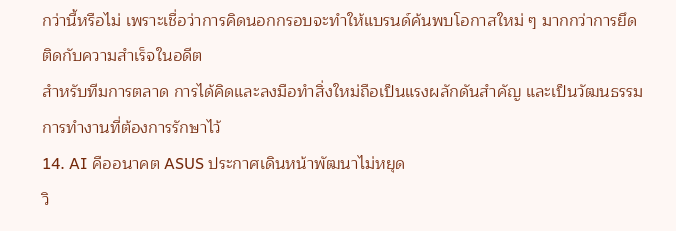กว่านี้หรือไม่ เพราะเชื่อว่าการคิดนอกกรอบจะทำให้แบรนด์ค้นพบโอกาสใหม่ ๆ มากกว่าการยึดติดกับความสำเร็จในอดีต
สำหรับทีมการตลาด การได้คิดและลงมือทำสิ่งใหม่ถือเป็นแรงผลักดันสำคัญ และเป็นวัฒนธรรมการทำงานที่ต้องการรักษาไว้
14. AI คืออนาคต ASUS ประกาศเดินหน้าพัฒนาไม่หยุด
วิ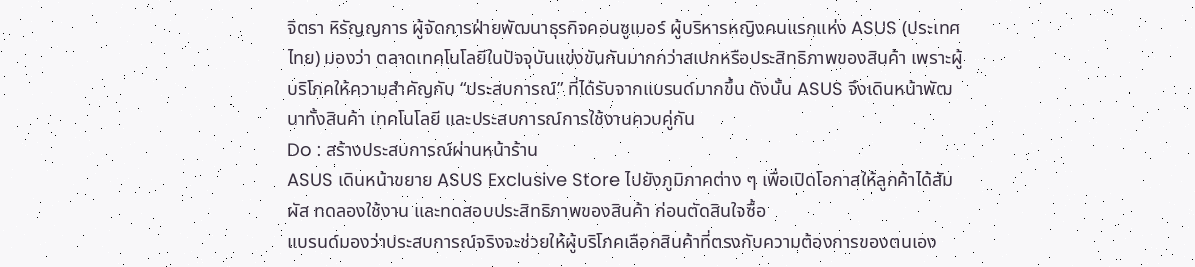จิตรา หิรัญญการ ผู้จัดการฝ่ายพัฒนาธุรกิจคอนซูเมอร์ ผู้บริหารหญิงคนแรกแห่ง ASUS (ประเทศไทย) มองว่า ตลาดเทคโนโลยีในปัจจุบันแข่งขันกันมากกว่าสเปกหรือประสิทธิภาพของสินค้า เพราะผู้บริโภคให้ความสำคัญกับ “ประสบการณ์” ที่ได้รับจากแบรนด์มากขึ้น ดังนั้น ASUS จึงเดินหน้าพัฒนาทั้งสินค้า เทคโนโลยี และประสบการณ์การใช้งานควบคู่กัน
Do : สร้างประสบการณ์ผ่านหน้าร้าน
ASUS เดินหน้าขยาย ASUS Exclusive Store ไปยังภูมิภาคต่าง ๆ เพื่อเปิดโอกาสให้ลูกค้าได้สัมผัส ทดลองใช้งาน และทดสอบประสิทธิภาพของสินค้า ก่อนตัดสินใจซื้อ
แบรนด์มองว่าประสบการณ์จริงจะช่วยให้ผู้บริโภคเลือกสินค้าที่ตรงกับความต้องการของตนเอง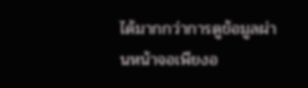ได้มากกว่าการดูข้อมูลผ่านหน้าจอเพียงอ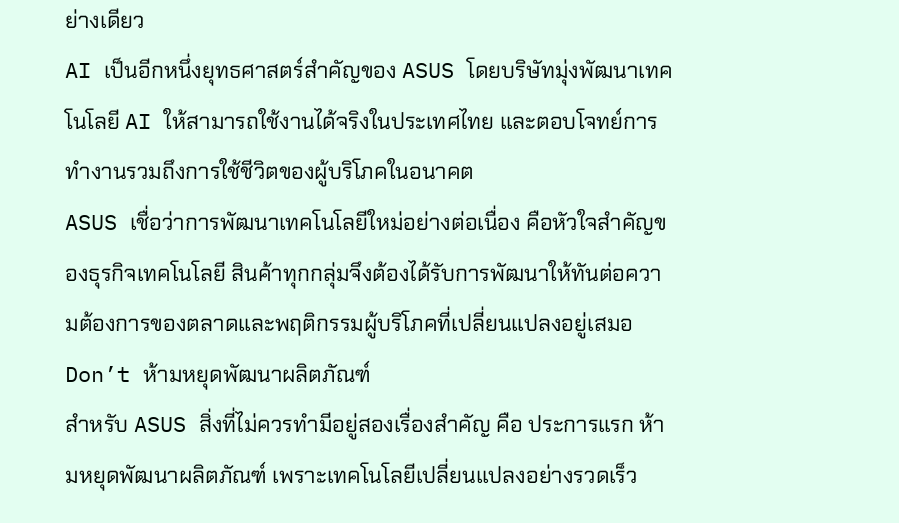ย่างเดียว
AI เป็นอีกหนึ่งยุทธศาสตร์สำคัญของ ASUS โดยบริษัทมุ่งพัฒนาเทคโนโลยี AI ให้สามารถใช้งานได้จริงในประเทศไทย และตอบโจทย์การทำงานรวมถึงการใช้ชีวิตของผู้บริโภคในอนาคต
ASUS เชื่อว่าการพัฒนาเทคโนโลยีใหม่อย่างต่อเนื่อง คือหัวใจสำคัญของธุรกิจเทคโนโลยี สินค้าทุกกลุ่มจึงต้องได้รับการพัฒนาให้ทันต่อความต้องการของตลาดและพฤติกรรมผู้บริโภคที่เปลี่ยนแปลงอยู่เสมอ
Don’t ห้ามหยุดพัฒนาผลิตภัณฑ์
สำหรับ ASUS สิ่งที่ไม่ควรทำมีอยู่สองเรื่องสำคัญ คือ ประการแรก ห้ามหยุดพัฒนาผลิตภัณฑ์ เพราะเทคโนโลยีเปลี่ยนแปลงอย่างรวดเร็ว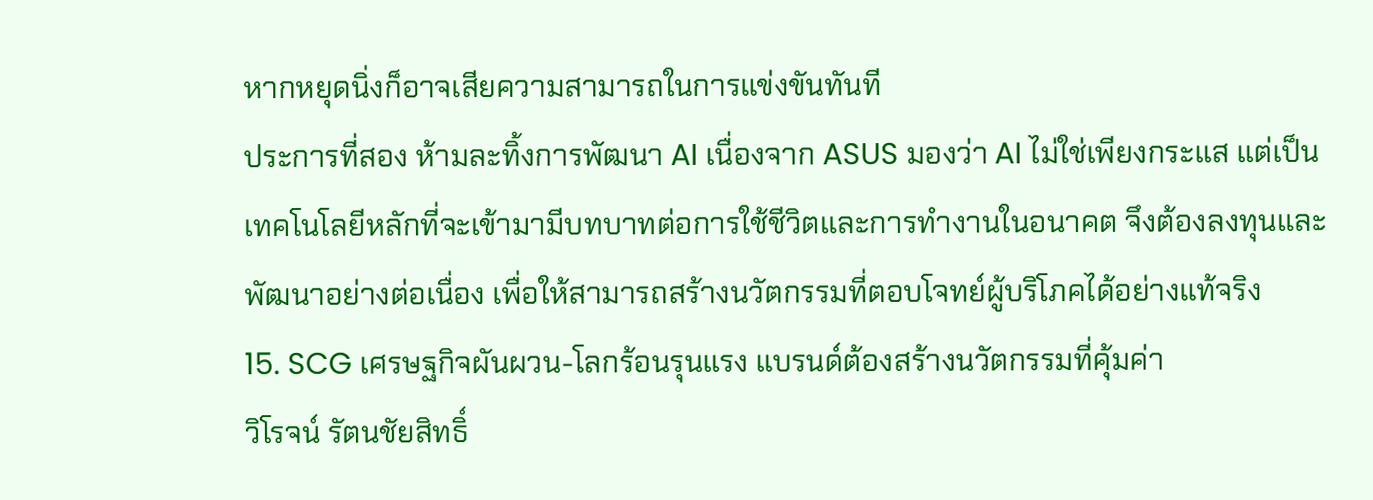หากหยุดนิ่งก็อาจเสียความสามารถในการแข่งขันทันที
ประการที่สอง ห้ามละทิ้งการพัฒนา AI เนื่องจาก ASUS มองว่า AI ไม่ใช่เพียงกระแส แต่เป็นเทคโนโลยีหลักที่จะเข้ามามีบทบาทต่อการใช้ชีวิตและการทำงานในอนาคต จึงต้องลงทุนและพัฒนาอย่างต่อเนื่อง เพื่อให้สามารถสร้างนวัตกรรมที่ตอบโจทย์ผู้บริโภคได้อย่างแท้จริง
15. SCG เศรษฐกิจผันผวน-โลกร้อนรุนแรง แบรนด์ต้องสร้างนวัตกรรมที่คุ้มค่า
วิโรจน์ รัตนชัยสิทธิ์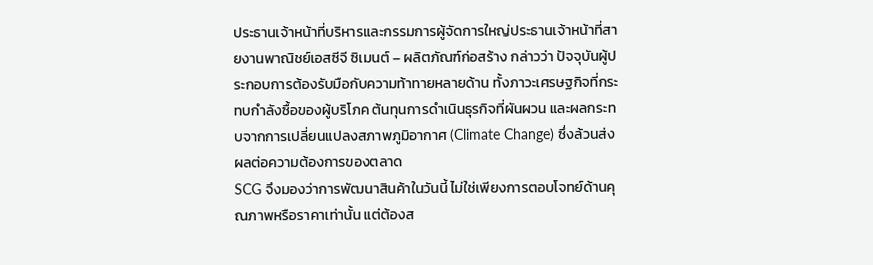ประธานเจ้าหน้าที่บริหารและกรรมการผู้จัดการใหญ่ประธานเจ้าหน้าที่สายงานพาณิชย์เอสซีจี ซิเมนต์ – ผลิตภัณฑ์ก่อสร้าง กล่าวว่า ปัจจุบันผู้ประกอบการต้องรับมือกับความท้าทายหลายด้าน ทั้งภาวะเศรษฐกิจที่กระทบกำลังซื้อของผู้บริโภค ต้นทุนการดำเนินธุรกิจที่ผันผวน และผลกระทบจากการเปลี่ยนแปลงสภาพภูมิอากาศ (Climate Change) ซึ่งล้วนส่งผลต่อความต้องการของตลาด
SCG จึงมองว่าการพัฒนาสินค้าในวันนี้ ไม่ใช่เพียงการตอบโจทย์ด้านคุณภาพหรือราคาเท่านั้น แต่ต้องส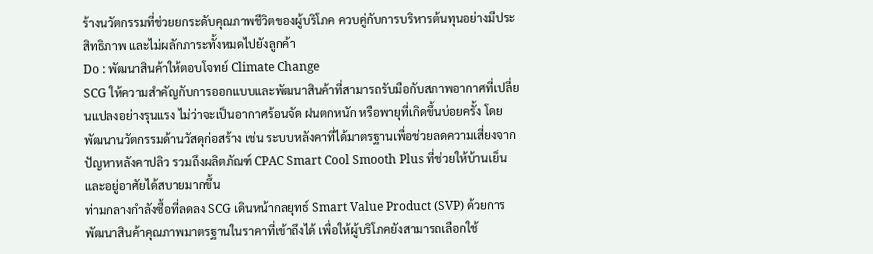ร้างนวัตกรรมที่ช่วยยกระดับคุณภาพชีวิตของผู้บริโภค ควบคู่กับการบริหารต้นทุนอย่างมีประสิทธิภาพ และไม่ผลักภาระทั้งหมดไปยังลูกค้า
Do : พัฒนาสินค้าให้ตอบโจทย์ Climate Change
SCG ให้ความสำคัญกับการออกแบบและพัฒนาสินค้าที่สามารถรับมือกับสภาพอากาศที่เปลี่ยนแปลงอย่างรุนแรง ไม่ว่าจะเป็นอากาศร้อนจัด ฝนตกหนัก หรือพายุที่เกิดขึ้นบ่อยครั้ง โดยพัฒนานวัตกรรมด้านวัสดุก่อสร้าง เช่น ระบบหลังคาที่ได้มาตรฐานเพื่อช่วยลดความเสี่ยงจากปัญหาหลังคาปลิว รวมถึงผลิตภัณฑ์ CPAC Smart Cool Smooth Plus ที่ช่วยให้บ้านเย็นและอยู่อาศัยได้สบายมากขึ้น
ท่ามกลางกำลังซื้อที่ลดลง SCG เดินหน้ากลยุทธ์ Smart Value Product (SVP) ด้วยการพัฒนาสินค้าคุณภาพมาตรฐานในราคาที่เข้าถึงได้ เพื่อให้ผู้บริโภคยังสามารถเลือกใช้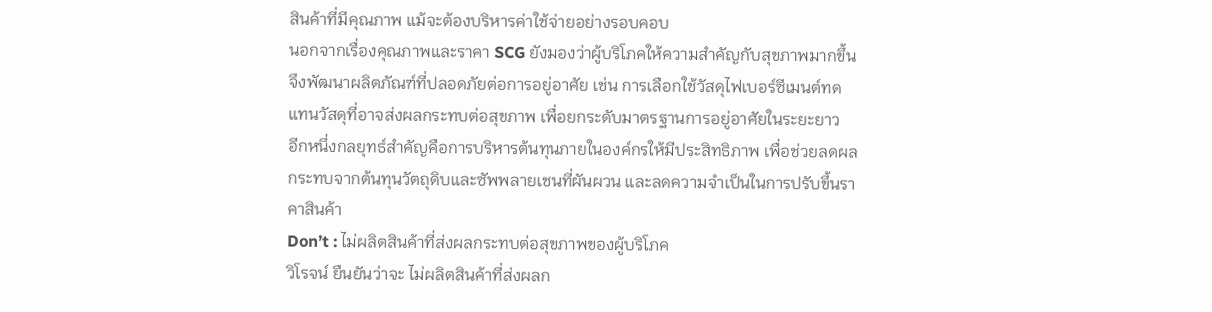สินค้าที่มีคุณภาพ แม้จะต้องบริหารค่าใช้จ่ายอย่างรอบคอบ
นอกจากเรื่องคุณภาพและราคา SCG ยังมองว่าผู้บริโภคให้ความสำคัญกับสุขภาพมากขึ้น จึงพัฒนาผลิตภัณฑ์ที่ปลอดภัยต่อการอยู่อาศัย เช่น การเลือกใช้วัสดุไฟเบอร์ซีเมนต์ทดแทนวัสดุที่อาจส่งผลกระทบต่อสุขภาพ เพื่อยกระดับมาตรฐานการอยู่อาศัยในระยะยาว
อีกหนึ่งกลยุทธ์สำคัญคือการบริหารต้นทุนภายในองค์กรให้มีประสิทธิภาพ เพื่อช่วยลดผลกระทบจากต้นทุนวัตถุดิบและซัพพลายเชนที่ผันผวน และลดความจำเป็นในการปรับขึ้นราคาสินค้า
Don’t : ไม่ผลิตสินค้าที่ส่งผลกระทบต่อสุขภาพของผู้บริโภค
วิโรจน์ ยืนยันว่าจะ ไม่ผลิตสินค้าที่ส่งผลก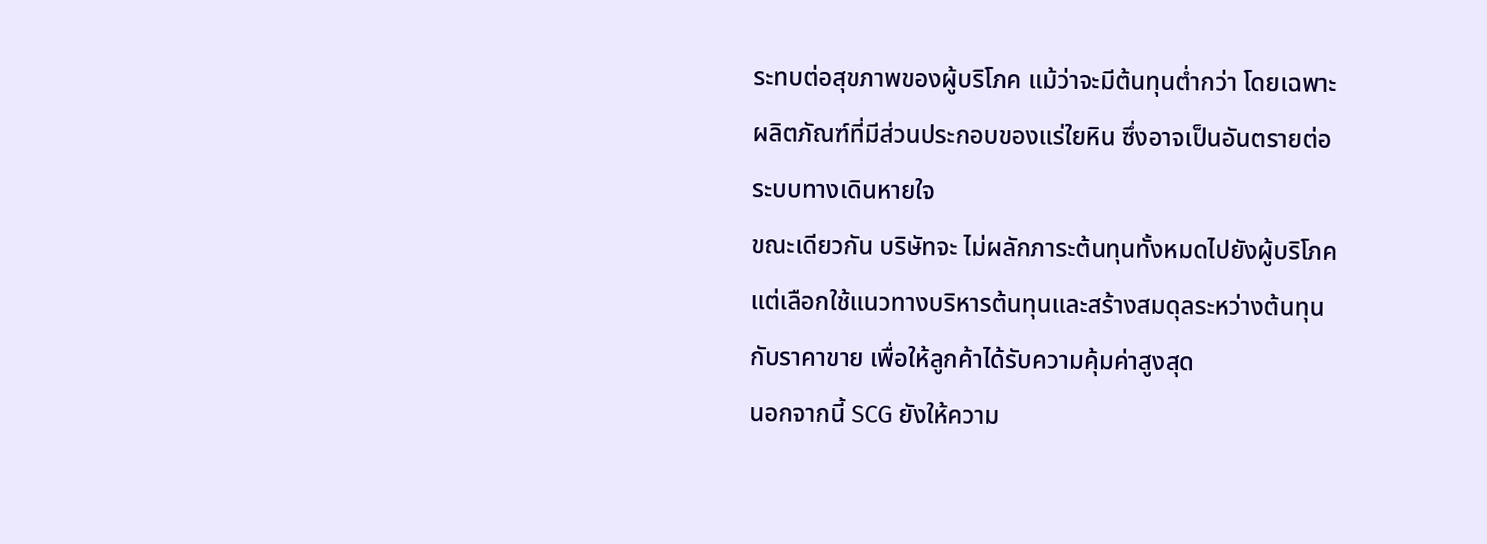ระทบต่อสุขภาพของผู้บริโภค แม้ว่าจะมีต้นทุนต่ำกว่า โดยเฉพาะผลิตภัณฑ์ที่มีส่วนประกอบของแร่ใยหิน ซึ่งอาจเป็นอันตรายต่อระบบทางเดินหายใจ
ขณะเดียวกัน บริษัทจะ ไม่ผลักภาระต้นทุนทั้งหมดไปยังผู้บริโภค แต่เลือกใช้แนวทางบริหารต้นทุนและสร้างสมดุลระหว่างต้นทุนกับราคาขาย เพื่อให้ลูกค้าได้รับความคุ้มค่าสูงสุด
นอกจากนี้ SCG ยังให้ความ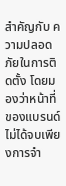สำคัญกับ ความปลอดภัยในการติดตั้ง โดยมองว่าหน้าที่ของแบรนด์ไม่ได้จบเพียงการจำ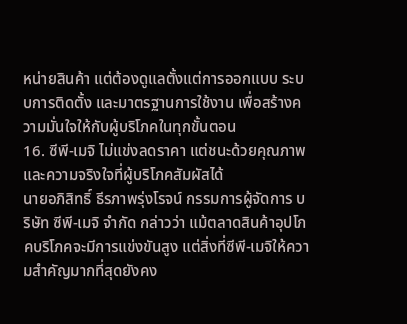หน่ายสินค้า แต่ต้องดูแลตั้งแต่การออกแบบ ระบบการติดตั้ง และมาตรฐานการใช้งาน เพื่อสร้างความมั่นใจให้กับผู้บริโภคในทุกขั้นตอน
16. ซีพี-เมจิ ไม่แข่งลดราคา แต่ชนะด้วยคุณภาพและความจริงใจที่ผู้บริโภคสัมผัสได้
นายอภิสิทธิ์ ธีรภาพรุ่งโรจน์ กรรมการผู้จัดการ บริษัท ซีพี-เมจิ จำกัด กล่าวว่า แม้ตลาดสินค้าอุปโภคบริโภคจะมีการแข่งขันสูง แต่สิ่งที่ซีพี-เมจิให้ความสำคัญมากที่สุดยังคง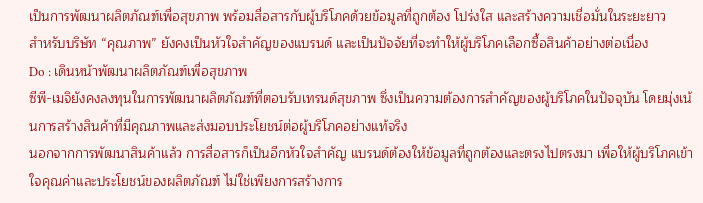เป็นการพัฒนาผลิตภัณฑ์เพื่อสุขภาพ พร้อมสื่อสารกับผู้บริโภคด้วยข้อมูลที่ถูกต้อง โปร่งใส และสร้างความเชื่อมั่นในระยะยาว
สำหรับบริษัท “คุณภาพ” ยังคงเป็นหัวใจสำคัญของแบรนด์ และเป็นปัจจัยที่จะทำให้ผู้บริโภคเลือกซื้อสินค้าอย่างต่อเนื่อง
Do : เดินหน้าพัฒนาผลิตภัณฑ์เพื่อสุขภาพ
ซีพี-เมจิยังคงลงทุนในการพัฒนาผลิตภัณฑ์ที่ตอบรับเทรนด์สุขภาพ ซึ่งเป็นความต้องการสำคัญของผู้บริโภคในปัจจุบัน โดยมุ่งเน้นการสร้างสินค้าที่มีคุณภาพและส่งมอบประโยชน์ต่อผู้บริโภคอย่างแท้จริง
นอกจากการพัฒนาสินค้าแล้ว การสื่อสารก็เป็นอีกหัวใจสำคัญ แบรนด์ต้องให้ข้อมูลที่ถูกต้องและตรงไปตรงมา เพื่อให้ผู้บริโภคเข้าใจคุณค่าและประโยชน์ของผลิตภัณฑ์ ไม่ใช่เพียงการสร้างการ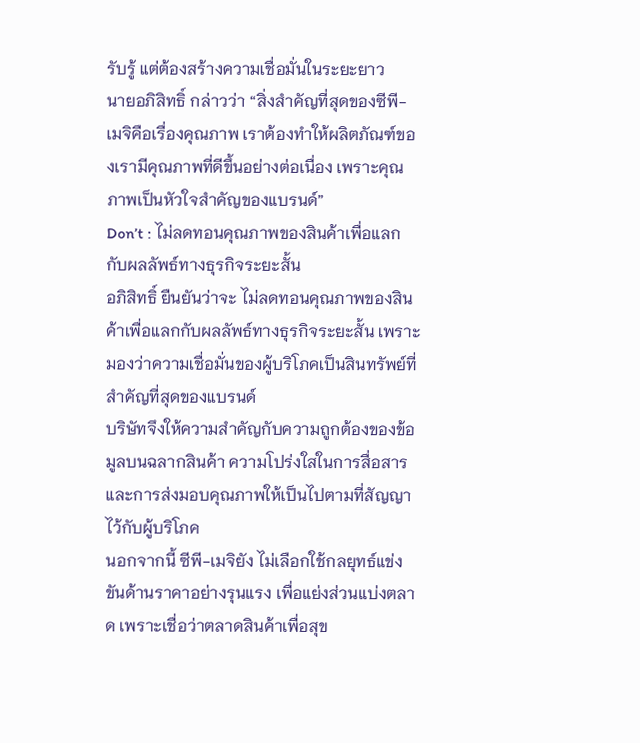รับรู้ แต่ต้องสร้างความเชื่อมั่นในระยะยาว
นายอภิสิทธิ์ กล่าวว่า “สิ่งสำคัญที่สุดของซีพี-เมจิคือเรื่องคุณภาพ เราต้องทำให้ผลิตภัณฑ์ของเรามีคุณภาพที่ดีขึ้นอย่างต่อเนื่อง เพราะคุณภาพเป็นหัวใจสำคัญของแบรนด์”
Don’t : ไม่ลดทอนคุณภาพของสินค้าเพื่อแลกกับผลลัพธ์ทางธุรกิจระยะสั้น
อภิสิทธิ์ ยืนยันว่าจะ ไม่ลดทอนคุณภาพของสินค้าเพื่อแลกกับผลลัพธ์ทางธุรกิจระยะสั้น เพราะมองว่าความเชื่อมั่นของผู้บริโภคเป็นสินทรัพย์ที่สำคัญที่สุดของแบรนด์
บริษัทจึงให้ความสำคัญกับความถูกต้องของข้อมูลบนฉลากสินค้า ความโปร่งใสในการสื่อสาร และการส่งมอบคุณภาพให้เป็นไปตามที่สัญญาไว้กับผู้บริโภค
นอกจากนี้ ซีพี-เมจิยัง ไม่เลือกใช้กลยุทธ์แข่งขันด้านราคาอย่างรุนแรง เพื่อแย่งส่วนแบ่งตลาด เพราะเชื่อว่าตลาดสินค้าเพื่อสุข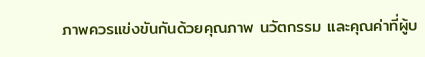ภาพควรแข่งขันกันด้วยคุณภาพ นวัตกรรม และคุณค่าที่ผู้บ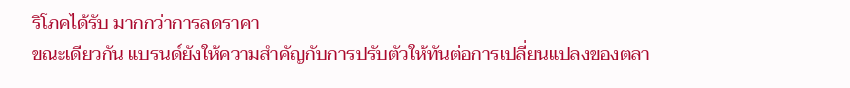ริโภคได้รับ มากกว่าการลดราคา
ขณะเดียวกัน แบรนด์ยังให้ความสำคัญกับการปรับตัวให้ทันต่อการเปลี่ยนแปลงของตลา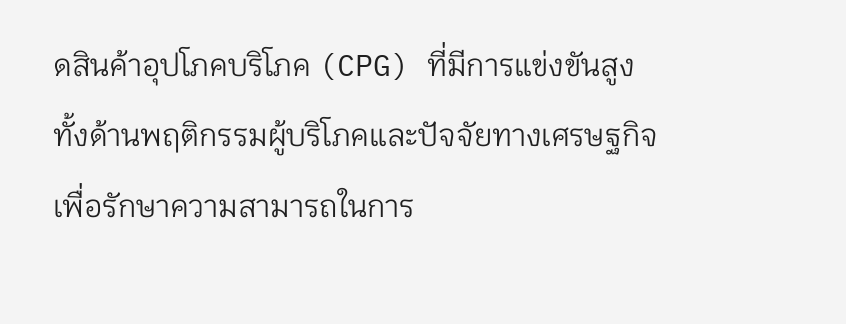ดสินค้าอุปโภคบริโภค (CPG) ที่มีการแข่งขันสูง ทั้งด้านพฤติกรรมผู้บริโภคและปัจจัยทางเศรษฐกิจ เพื่อรักษาความสามารถในการ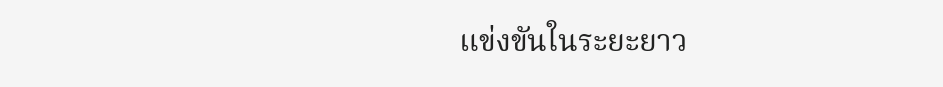แข่งขันในระยะยาว